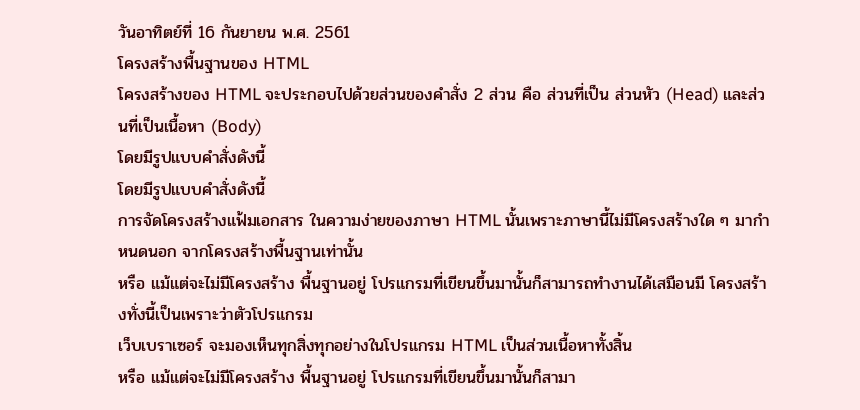วันอาทิตย์ที่ 16 กันยายน พ.ศ. 2561
โครงสร้างพื้นฐานของ HTML
โครงสร้างของ HTML จะประกอบไปด้วยส่วนของคำสั่ง 2 ส่วน คือ ส่วนที่เป็น ส่วนหัว (Head) และส่วนที่เป็นเนื้อหา (Body)
โดยมีรูปแบบคำสั่งดังนี้
โดยมีรูปแบบคำสั่งดังนี้
การจัดโครงสร้างแฟ้มเอกสาร ในความง่ายของภาษา HTML นั้นเพราะภาษานี้ไม่มีโครงสร้างใด ๆ มากำหนดนอก จากโครงสร้างพื้นฐานเท่านั้น
หรือ แม้แต่จะไม่มีโครงสร้าง พื้นฐานอยู่ โปรแกรมที่เขียนขึ้นมานั้นก็สามารถทำงานได้เสมือนมี โครงสร้างทั่งนี้เป็นเพราะว่าตัวโปรแกรม
เว็บเบราเซอร์ จะมองเห็นทุกสิ่งทุกอย่างในโปรแกรม HTML เป็นส่วนเนื้อหาทั้งสิ้น
หรือ แม้แต่จะไม่มีโครงสร้าง พื้นฐานอยู่ โปรแกรมที่เขียนขึ้นมานั้นก็สามา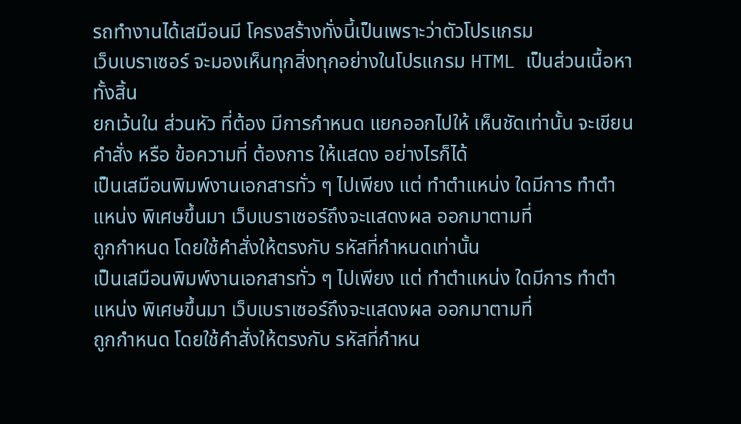รถทำงานได้เสมือนมี โครงสร้างทั่งนี้เป็นเพราะว่าตัวโปรแกรม
เว็บเบราเซอร์ จะมองเห็นทุกสิ่งทุกอย่างในโปรแกรม HTML เป็นส่วนเนื้อหาทั้งสิ้น
ยกเว้นใน ส่วนหัว ที่ต้อง มีการกำหนด แยกออกไปให้ เห็นชัดเท่านั้น จะเขียน คำสั่ง หรือ ข้อความที่ ต้องการ ให้แสดง อย่างไรก็ได้
เป็นเสมือนพิมพ์งานเอกสารทั่ว ๆ ไปเพียง แต่ ทำตำแหน่ง ใดมีการ ทำตำแหน่ง พิเศษขึ้นมา เว็บเบราเซอร์ถึงจะแสดงผล ออกมาตามที่
ถูกกำหนด โดยใช้คำสั่งให้ตรงกับ รหัสที่กำหนดเท่านั้น
เป็นเสมือนพิมพ์งานเอกสารทั่ว ๆ ไปเพียง แต่ ทำตำแหน่ง ใดมีการ ทำตำแหน่ง พิเศษขึ้นมา เว็บเบราเซอร์ถึงจะแสดงผล ออกมาตามที่
ถูกกำหนด โดยใช้คำสั่งให้ตรงกับ รหัสที่กำหน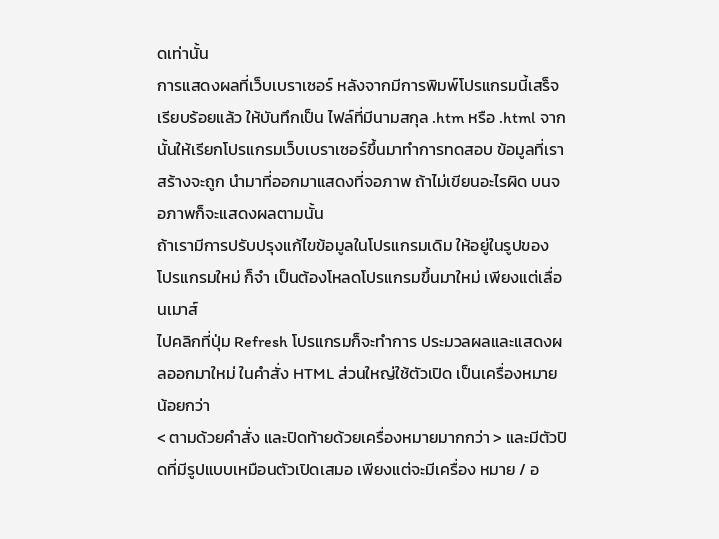ดเท่านั้น
การแสดงผลที่เว็บเบราเซอร์ หลังจากมีการพิมพ์โปรแกรมนี้เสร็จเรียบร้อยแล้ว ให้บันทึกเป็น ไฟล์ที่มีนามสกุล .htm หรือ .html จากนั้นให้เรียกโปรแกรมเว็บเบราเซอร์ขึ้นมาทำการทดสอบ ข้อมูลที่เราสร้างจะถูก นำมาที่ออกมาแสดงที่จอภาพ ถ้าไม่เขียนอะไรผิด บนจอภาพก็จะแสดงผลตามนั้น
ถ้าเรามีการปรับปรุงแก้ไขข้อมูลในโปรแกรมเดิม ให้อยู่ในรูปของ โปรแกรมใหม่ ก็จำ เป็นต้องโหลดโปรแกรมขึ้นมาใหม่ เพียงแต่เลื่อนเมาส์
ไปคลิกที่ปุ่ม Refresh โปรแกรมก็จะทำการ ประมวลผลและแสดงผลออกมาใหม่ ในคำสั่ง HTML ส่วนใหญ่ใช้ตัวเปิด เป็นเครื่องหมายน้อยกว่า
< ตามด้วยคำสั่ง และปิดท้ายด้วยเครื่องหมายมากกว่า > และมีตัวปิดที่มีรูปแบบเหมือนตัวเปิดเสมอ เพียงแต่จะมีเครื่อง หมาย / อ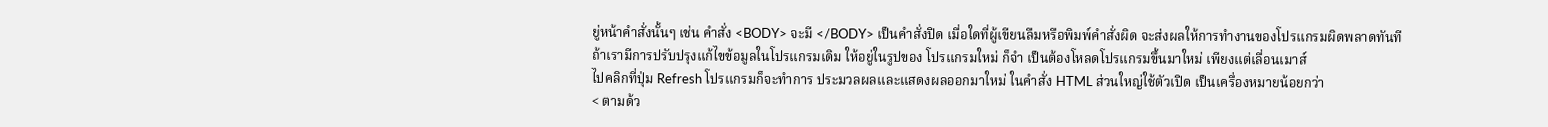ยู่หน้าคำสั่งนั้นๆ เช่น คำสั่ง <BODY> จะมี </BODY> เป็นคำสั่งปิด เมื่อใดที่ผู้เขียนลืมหรือพิมพ์คำสั่งผิด จะส่งผลให้การทำงานของโปรแกรมผิดพลาดทันที
ถ้าเรามีการปรับปรุงแก้ไขข้อมูลในโปรแกรมเดิม ให้อยู่ในรูปของ โปรแกรมใหม่ ก็จำ เป็นต้องโหลดโปรแกรมขึ้นมาใหม่ เพียงแต่เลื่อนเมาส์
ไปคลิกที่ปุ่ม Refresh โปรแกรมก็จะทำการ ประมวลผลและแสดงผลออกมาใหม่ ในคำสั่ง HTML ส่วนใหญ่ใช้ตัวเปิด เป็นเครื่องหมายน้อยกว่า
< ตามด้ว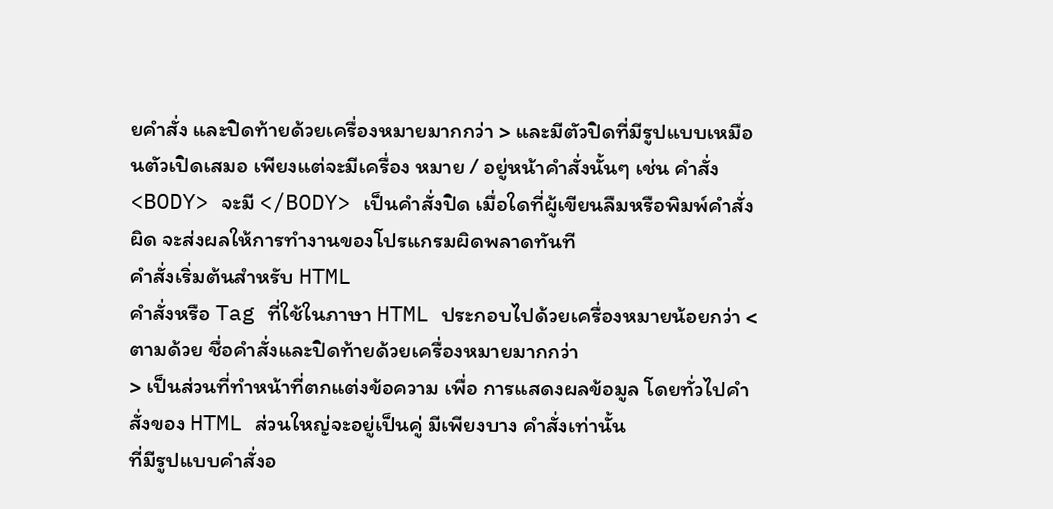ยคำสั่ง และปิดท้ายด้วยเครื่องหมายมากกว่า > และมีตัวปิดที่มีรูปแบบเหมือนตัวเปิดเสมอ เพียงแต่จะมีเครื่อง หมาย / อยู่หน้าคำสั่งนั้นๆ เช่น คำสั่ง <BODY> จะมี </BODY> เป็นคำสั่งปิด เมื่อใดที่ผู้เขียนลืมหรือพิมพ์คำสั่งผิด จะส่งผลให้การทำงานของโปรแกรมผิดพลาดทันที
คำสั่งเริ่มต้นสำหรับ HTML
คำสั่งหรือ Tag ที่ใช้ในภาษา HTML ประกอบไปด้วยเครื่องหมายน้อยกว่า <ตามด้วย ชื่อคำสั่งและปิดท้ายด้วยเครื่องหมายมากกว่า
> เป็นส่วนที่ทำหน้าที่ตกแต่งข้อความ เพื่อ การแสดงผลข้อมูล โดยทั่วไปคำสั่งของ HTML ส่วนใหญ่จะอยู่เป็นคู่ มีเพียงบาง คำสั่งเท่านั้น
ที่มีรูปแบบคำสั่งอ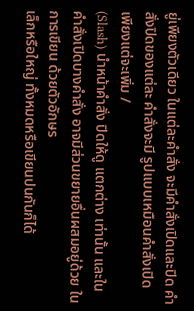ยู่เพียงตัวเดียว ในแต่ละคำสั่ง จะมีคำสั่งเปิดและปิด คำสั่งปิดของแต่ละ คำสั่งจะมี รูปแบบเหมือนคำสั่งเปิด เพียงแต่จะเพิ่ม /
(Slash) นำหน้าคำสั่ง ปิดให้ดู แตกต่าง เท่านั้น และในคำสั่งเปิดบางคำสั่ง อาจมีส่วนขยายอื่นผสมอยู่ด้วย ในการเขียน ด้วยตัวอักษร
เล็กหรือใหญ่ ทั้งหมดหรือเขียนปนกันก็ได้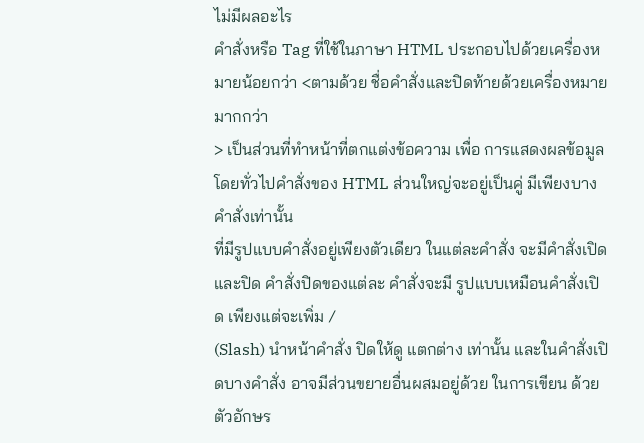ไม่มีผลอะไร
คำสั่งหรือ Tag ที่ใช้ในภาษา HTML ประกอบไปด้วยเครื่องหมายน้อยกว่า <ตามด้วย ชื่อคำสั่งและปิดท้ายด้วยเครื่องหมายมากกว่า
> เป็นส่วนที่ทำหน้าที่ตกแต่งข้อความ เพื่อ การแสดงผลข้อมูล โดยทั่วไปคำสั่งของ HTML ส่วนใหญ่จะอยู่เป็นคู่ มีเพียงบาง คำสั่งเท่านั้น
ที่มีรูปแบบคำสั่งอยู่เพียงตัวเดียว ในแต่ละคำสั่ง จะมีคำสั่งเปิดและปิด คำสั่งปิดของแต่ละ คำสั่งจะมี รูปแบบเหมือนคำสั่งเปิด เพียงแต่จะเพิ่ม /
(Slash) นำหน้าคำสั่ง ปิดให้ดู แตกต่าง เท่านั้น และในคำสั่งเปิดบางคำสั่ง อาจมีส่วนขยายอื่นผสมอยู่ด้วย ในการเขียน ด้วยตัวอักษร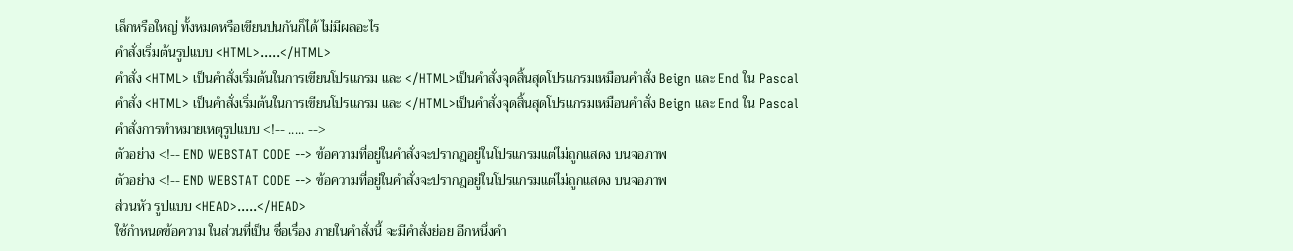เล็กหรือใหญ่ ทั้งหมดหรือเขียนปนกันก็ได้ ไม่มีผลอะไร
คำสั่งเริ่มต้นรูปแบบ <HTML>.....</HTML>
คำสั่ง <HTML> เป็นคำสั่งเริ่มต้นในการเขียนโปรแกรม และ </HTML>เป็นคำสั่งจุดสิ้นสุดโปรแกรมเหมือนคำสั่ง Beign และ End ใน Pascal
คำสั่ง <HTML> เป็นคำสั่งเริ่มต้นในการเขียนโปรแกรม และ </HTML>เป็นคำสั่งจุดสิ้นสุดโปรแกรมเหมือนคำสั่ง Beign และ End ใน Pascal
คำสั่งการทำหมายเหตุรูปแบบ <!-- ..... -->
ตัวอย่าง <!-- END WEBSTAT CODE --> ข้อความที่อยู่ในคำสั่งจะปรากฎอยู่ในโปรแกรมแต่ไม่ถูกแสดง บนจอภาพ
ตัวอย่าง <!-- END WEBSTAT CODE --> ข้อความที่อยู่ในคำสั่งจะปรากฎอยู่ในโปรแกรมแต่ไม่ถูกแสดง บนจอภาพ
ส่วนหัว รูปแบบ <HEAD>.....</HEAD>
ใช้กำหนดข้อความ ในส่วนที่เป็น ชื่อเรื่อง ภายในคำสั่งนี้ จะมีคำสั่งย่อย อีกหนึ่งคำ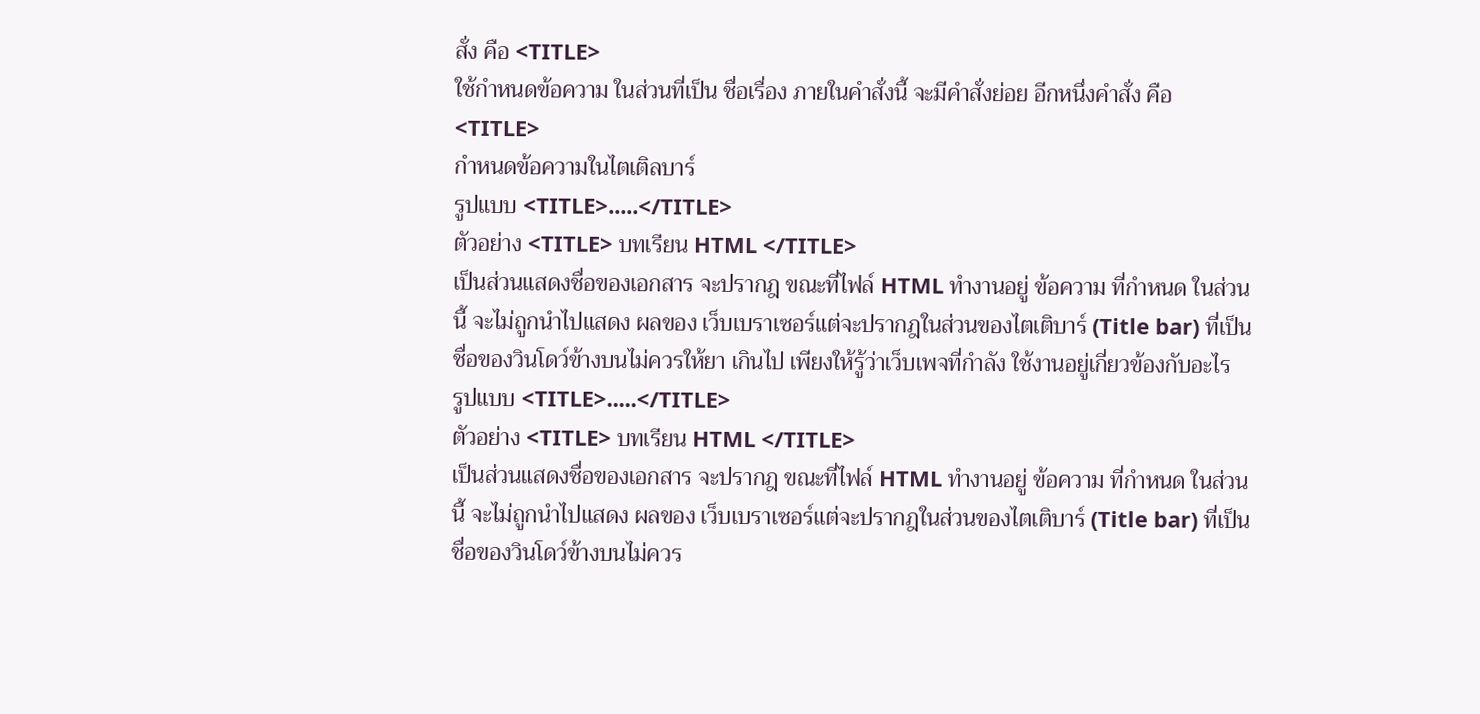สั่ง คือ <TITLE>
ใช้กำหนดข้อความ ในส่วนที่เป็น ชื่อเรื่อง ภายในคำสั่งนี้ จะมีคำสั่งย่อย อีกหนึ่งคำสั่ง คือ <TITLE>
กำหนดข้อความในไตเติลบาร์
รูปแบบ <TITLE>.....</TITLE>
ตัวอย่าง <TITLE> บทเรียน HTML </TITLE>
เป็นส่วนแสดงชื่อของเอกสาร จะปรากฎ ขณะที่ไฟล์ HTML ทำงานอยู่ ข้อความ ที่กำหนด ในส่วนนี้ จะไม่ถูกนำไปแสดง ผลของ เว็บเบราเซอร์แต่จะปรากฎในส่วนของไตเติบาร์ (Title bar) ที่เป็นชื่อของวินโดว์ข้างบนไม่ควรให้ยา เกินไป เพียงให้รู้ว่าเว็บเพจที่กำลัง ใช้งานอยู่เกี่ยวข้องกับอะไร
รูปแบบ <TITLE>.....</TITLE>
ตัวอย่าง <TITLE> บทเรียน HTML </TITLE>
เป็นส่วนแสดงชื่อของเอกสาร จะปรากฎ ขณะที่ไฟล์ HTML ทำงานอยู่ ข้อความ ที่กำหนด ในส่วนนี้ จะไม่ถูกนำไปแสดง ผลของ เว็บเบราเซอร์แต่จะปรากฎในส่วนของไตเติบาร์ (Title bar) ที่เป็นชื่อของวินโดว์ข้างบนไม่ควร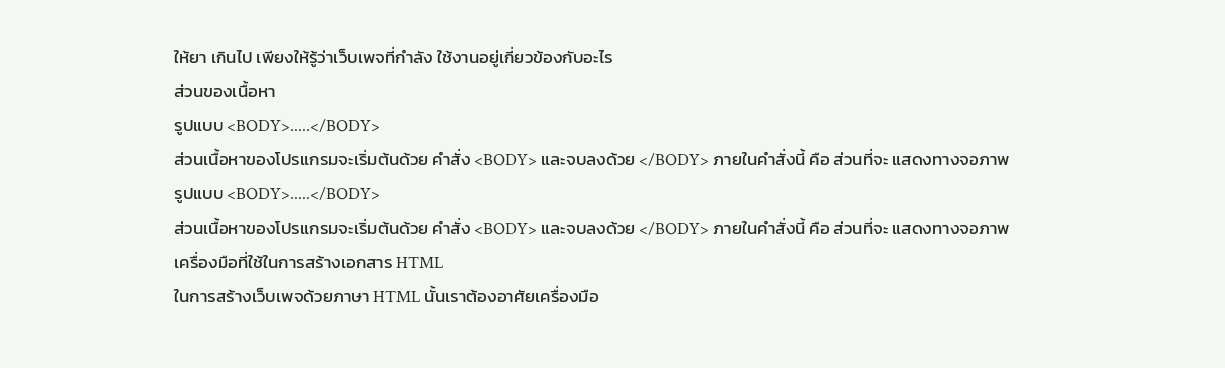ให้ยา เกินไป เพียงให้รู้ว่าเว็บเพจที่กำลัง ใช้งานอยู่เกี่ยวข้องกับอะไร
ส่วนของเนื้อหา
รูปแบบ <BODY>.....</BODY>
ส่วนเนื้อหาของโปรแกรมจะเริ่มต้นด้วย คำสั่ง <BODY> และจบลงด้วย </BODY> ภายในคำสั่งนี้ คือ ส่วนที่จะ แสดงทางจอภาพ
รูปแบบ <BODY>.....</BODY>
ส่วนเนื้อหาของโปรแกรมจะเริ่มต้นด้วย คำสั่ง <BODY> และจบลงด้วย </BODY> ภายในคำสั่งนี้ คือ ส่วนที่จะ แสดงทางจอภาพ
เครื่องมือที่ใช้ในการสร้างเอกสาร HTML
ในการสร้างเว็บเพจด้วยภาษา HTML นั้นเราต้องอาศัยเครื่องมือ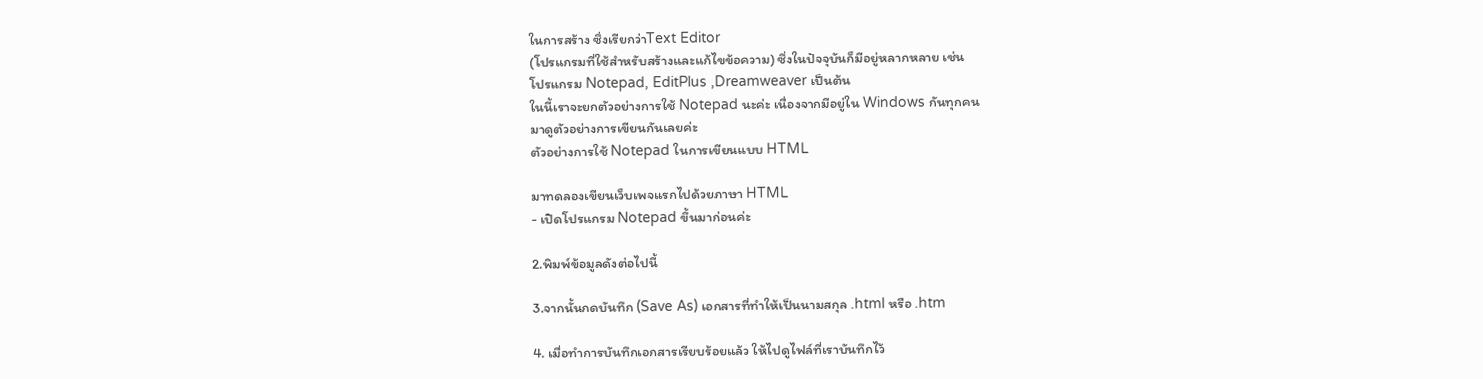ในการสร้าง ซึ่งเรียกว่าText Editor
(โปรแกรมที่ใช้สำหรับสร้างและแก้ไขข้อความ) ซึ่งในปัจจุบันก็มีอยู่หลากหลาย เช่น
โปรแกรม Notepad, EditPlus ,Dreamweaver เป็นต้น
ในนี้เราจะยกตัวอย่างการใช้ Notepad นะค่ะ เนื่องจากมีอยู่ใน Windows กันทุกคน
มาดูตัวอย่างการเขียนกันเลยค่ะ
ตัวอย่างการใช้ Notepad ในการเขียนแบบ HTML

มาทดลองเขียนเว็บเพจแรกไปด้วยภาษา HTML
- เปิดโปรแกรม Notepad ขึ้นมาก่อนค่ะ

2.พิมพ์ข้อมูลดังต่อไปนี้

3.จากนั้นกดบันทึก (Save As) เอกสารที่ทำให้เป็นนามสกุล .html หรือ .htm

4. เมื่อทำการบันทึกเอกสารเรียบร้อยแล้ว ให้ไปดูไฟล์ที่เราบันทึกไว้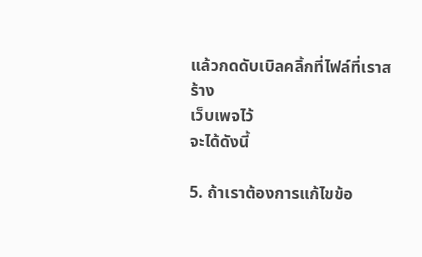แล้วกดดับเบิลคลิ้กที่ไฟล์ที่เราสร้าง
เว็บเพจไว้
จะได้ดังนี้

5. ถ้าเราต้องการแก้ไขข้อ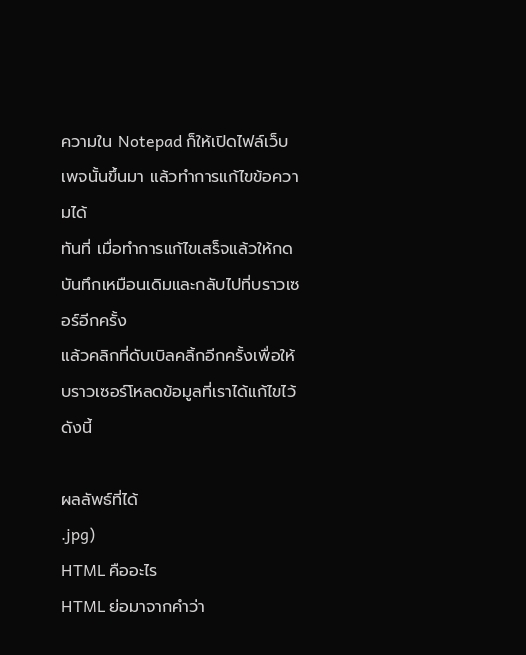ความใน Notepad ก็ให้เปิดไฟล์เว็บเพจนั้นขึ้นมา แล้วทำการแก้ไขข้อความได้
ทันที่ เมื่อทำการแก้ไขเสร็จแล้วให้กดบันทึกเหมือนเดิมและกลับไปที่บราวเซอร์อีกครั้ง
แล้วคลิกที่ดับเบิลคลิ้กอีกครั้งเพื่อให้บราวเซอร์โหลดข้อมูลที่เราได้แก้ไขไว้ ดังนี้

ผลลัพธ์ที่ได้
.jpg)
HTML คืออะไร
HTML ย่อมาจากคำว่า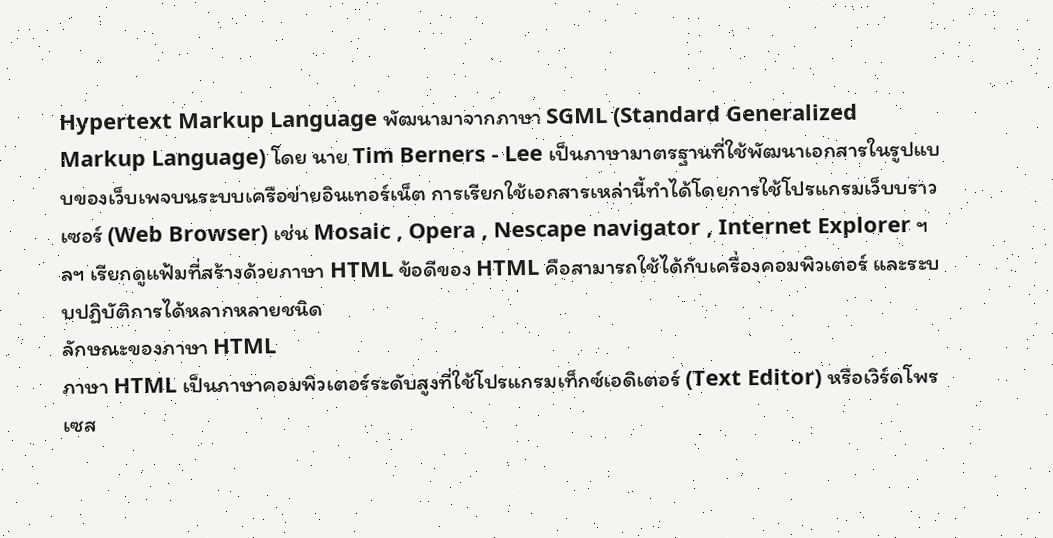Hypertext Markup Language พัฒนามาจากภาษา SGML (Standard Generalized Markup Language) โดย นาย Tim Berners - Lee เป็นภาษามาตรฐานที่ใช้พัฒนาเอกสารในรูปแบบของเว็บเพจบนระบบเครือข่ายอินเทอร์เน็ต การเรียกใช้เอกสารเหล่านี้ทำได้โดยการใช้โปรแกรมเว็บบราวเซอร์ (Web Browser) เช่น Mosaic , Opera , Nescape navigator , Internet Explorer ฯลฯ เรียกดูแฟ้มที่สร้างด้วยภาษา HTML ข้อดีของ HTML คือสามารถใช้ได้กับเครื่องคอมพิวเตอร์ และระบบปฏิบัติการได้หลากหลายชนิด
ลักษณะของภาษา HTML
ภาษา HTML เป็นภาษาคอมพิวเตอร์ระดับสูงที่ใช้โปรแกรมเท็กซ์เอดิเตอร์ (Text Editor) หรือเวิร์ดโพรเซส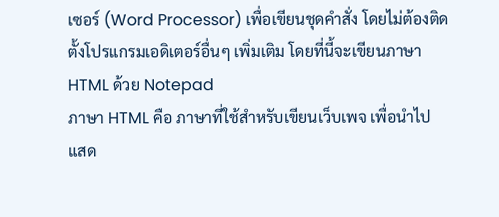เซอร์ (Word Processor) เพื่อเขียนชุดคำสั่ง โดยไม่ต้องติดตั้งโปรแกรมเอดิเตอร์อื่นๆ เพิ่มเติม โดยที่นี้จะเขียนภาษา HTML ด้วย Notepad
ภาษา HTML คือ ภาษาที่ใช้สำหรับเขียนเว็บเพจ เพื่อนำไปแสด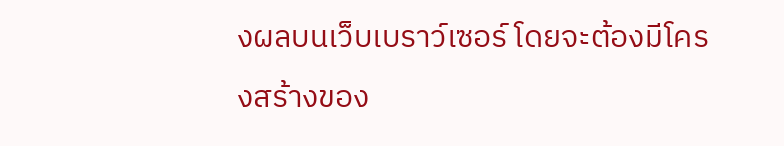งผลบนเว็บเบราว์เซอร์ โดยจะต้องมีโครงสร้างของ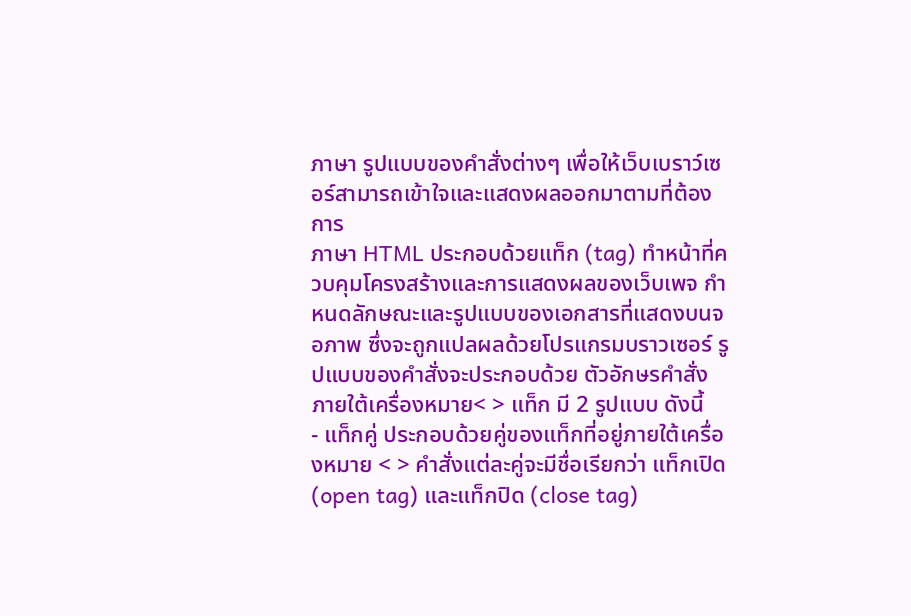ภาษา รูปแบบของคำสั่งต่างๆ เพื่อให้เว็บเบราว์เซอร์สามารถเข้าใจและแสดงผลออกมาตามที่ต้องการ
ภาษา HTML ประกอบด้วยแท็ก (tag) ทำหน้าที่ควบคุมโครงสร้างและการแสดงผลของเว็บเพจ กำหนดลักษณะและรูปแบบของเอกสารที่แสดงบนจอภาพ ซึ่งจะถูกแปลผลด้วยโปรแกรมบราวเซอร์ รูปแบบของคำสั่งจะประกอบด้วย ตัวอักษรคำสั่งภายใต้เครื่องหมาย< > แท็ก มี 2 รูปแบบ ดังนี้
- แท็กคู่ ประกอบด้วยคู่ของแท็กที่อยู่ภายใต้เครื่องหมาย < > คำสั่งแต่ละคู่จะมีชื่อเรียกว่า แท็กเปิด (open tag) และแท็กปิด (close tag)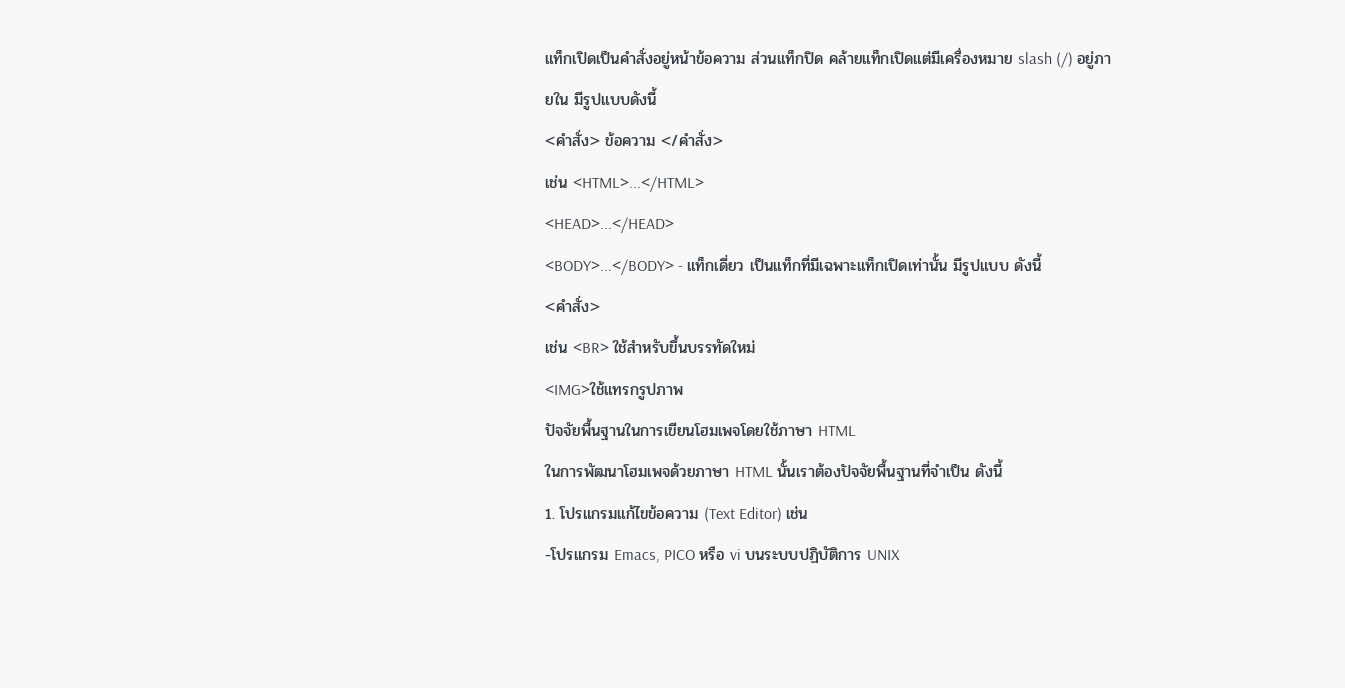แท็กเปิดเป็นคำสั่งอยู่หน้าข้อความ ส่วนแท็กปิด คล้ายแท็กเปิดแต่มีเครื่องหมาย slash (/) อยู่ภายใน มีรูปแบบดังนี้
<คำสั่ง> ข้อความ </คำสั่ง>
เช่น <HTML>...</HTML>
<HEAD>...</HEAD>
<BODY>...</BODY> - แท็กเดี่ยว เป็นแท็กที่มีเฉพาะแท็กเปิดเท่านั้น มีรูปแบบ ดังนี้
<คำสั่ง>
เช่น <BR> ใช้สำหรับขึ้นบรรทัดใหม่
<IMG>ใช้แทรกรูปภาพ
ปัจจัยพื้นฐานในการเขียนโฮมเพจโดยใช้ภาษา HTML
ในการพัฒนาโฮมเพจด้วยภาษา HTML นั้นเราต้องปัจจัยพื้นฐานที่จำเป็น ดังนี้
1. โปรแกรมแก้ไขข้อความ (Text Editor) เช่น
-โปรแกรม Emacs, PICO หรือ vi บนระบบปฏิบัติการ UNIX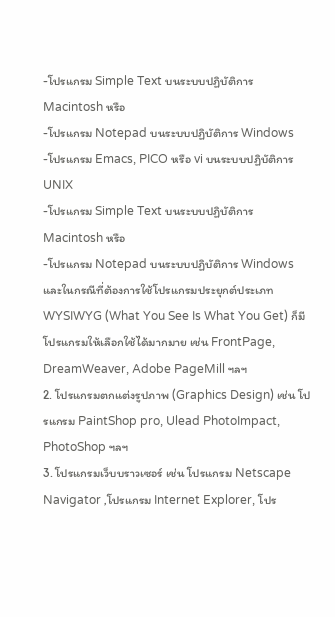-โปรแกรม Simple Text บนระบบปฏิบัติการ Macintosh หรือ
-โปรแกรม Notepad บนระบบปฏิบัติการ Windows
-โปรแกรม Emacs, PICO หรือ vi บนระบบปฏิบัติการ UNIX
-โปรแกรม Simple Text บนระบบปฏิบัติการ Macintosh หรือ
-โปรแกรม Notepad บนระบบปฏิบัติการ Windows
และในกรณีที่ต้องการใช้โปรแกรมประยุกต์ประเภท WYSIWYG (What You See Is What You Get) ก็มีโปรแกรมให้เลือกใช้ได้มากมาย เช่น FrontPage, DreamWeaver, Adobe PageMill ฯลฯ
2. โปรแกรมตกแต่งรูปภาพ (Graphics Design) เช่น โปรแกรม PaintShop pro, Ulead PhotoImpact, PhotoShop ฯลฯ
3. โปรแกรมเว็บบราวเซอร์ เช่น โปรแกรม Netscape Navigator ,โปรแกรม Internet Explorer, โปร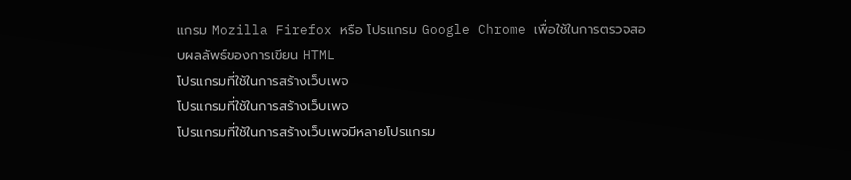แกรม Mozilla Firefox หรือ โปรแกรม Google Chrome เพื่อใช้ในการตรวจสอบผลลัพธ์ของการเขียน HTML
โปรแกรมที่ใช้ในการสร้างเว็บเพจ
โปรแกรมที่ใช้ในการสร้างเว็บเพจ
โปรแกรมที่ใช้ในการสร้างเว็บเพจมีหลายโปรแกรม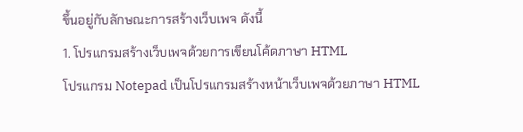ขึ้นอยู่กับลักษณะการสร้างเว็บเพจ ดังนี้
1. โปรแกรมสร้างเว็บเพจด้วยการเขียนโค้ดภาษา HTML
โปรแกรม Notepad เป็นโปรแกรมสร้างหน้าเว็บเพจด้วยภาษา HTML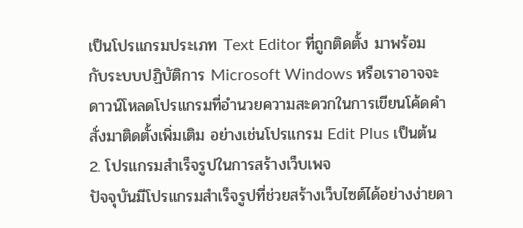เป็นโปรแกรมประเภท Text Editor ที่ถูกติดตั้ง มาพร้อม กับระบบปฏิบัติการ Microsoft Windows หรือเราอาจจะดาวน์โหลดโปรแกรมที่อำนวยความสะดวกในการเขียนโค้ดคำสั่งมาติดตั้งเพิ่มเติม อย่างเช่นโปรแกรม Edit Plus เป็นต้น
2. โปรแกรมสำเร็จรูปในการสร้างเว็บเพจ
ปัจจุบันมีโปรแกรมสำเร็จรูปที่ช่วยสร้างเว็บไซต์ได้อย่างง่ายดา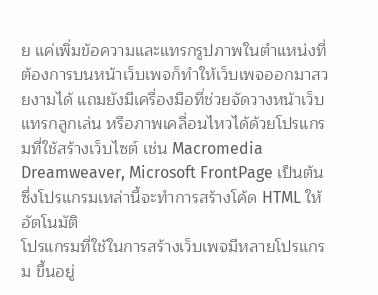ย แค่เพิ่มข้อความและแทรกรูปภาพในตำแหน่งที่ต้องการบนหน้าเว็บเพจก็ทำให้เว็บเพจออกมาสวยงามได้ แถมยังมีเครื่องมือที่ช่วยจัดวางหน้าเว็บ แทรกลูกเล่น หรือภาพเคลื่อนไหวได้ด้วยโปรแกรมที่ใช้สร้างเว็บไซต์ เช่น Macromedia Dreamweaver, Microsoft FrontPage เป็นต้น ซึ่งโปรแกรมเหล่านี้จะทำการสร้างโค้ด HTML ให้อัตโนมัติ
โปรแกรมที่ใช้ในการสร้างเว็บเพจมีหลายโปรแกรม ขึ้นอยู่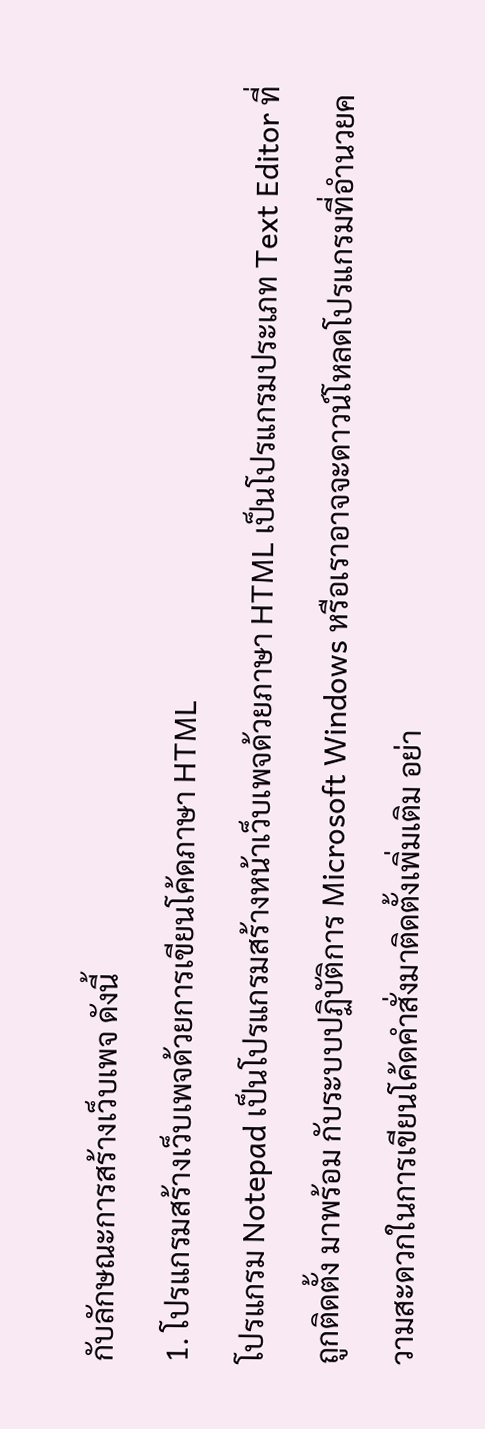กับลักษณะการสร้างเว็บเพจ ดังนี้
1. โปรแกรมสร้างเว็บเพจด้วยการเขียนโค้ดภาษา HTML
โปรแกรม Notepad เป็นโปรแกรมสร้างหน้าเว็บเพจด้วยภาษา HTML เป็นโปรแกรมประเภท Text Editor ที่ถูกติดตั้ง มาพร้อม กับระบบปฏิบัติการ Microsoft Windows หรือเราอาจจะดาวน์โหลดโปรแกรมที่อำนวยความสะดวกในการเขียนโค้ดคำสั่งมาติดตั้งเพิ่มเติม อย่า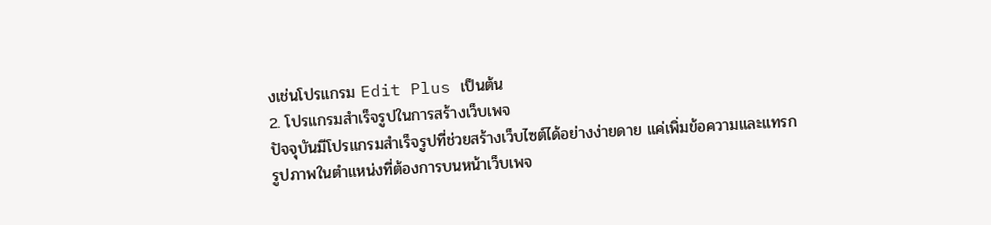งเช่นโปรแกรม Edit Plus เป็นต้น
2. โปรแกรมสำเร็จรูปในการสร้างเว็บเพจ
ปัจจุบันมีโปรแกรมสำเร็จรูปที่ช่วยสร้างเว็บไซต์ได้อย่างง่ายดาย แค่เพิ่มข้อความและแทรกรูปภาพในตำแหน่งที่ต้องการบนหน้าเว็บเพจ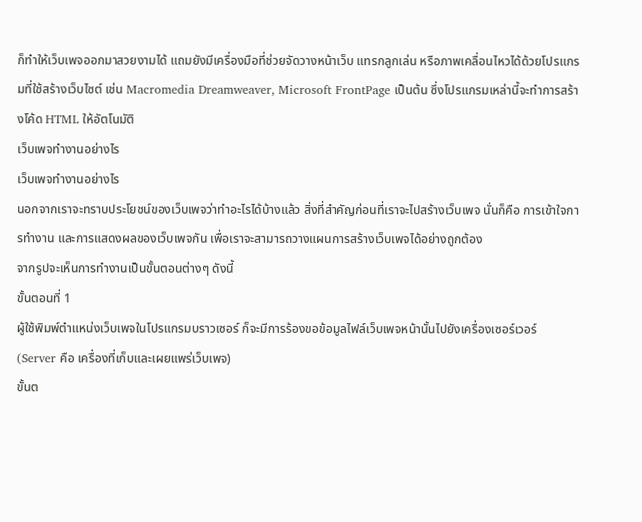ก็ทำให้เว็บเพจออกมาสวยงามได้ แถมยังมีเครื่องมือที่ช่วยจัดวางหน้าเว็บ แทรกลูกเล่น หรือภาพเคลื่อนไหวได้ด้วยโปรแกรมที่ใช้สร้างเว็บไซต์ เช่น Macromedia Dreamweaver, Microsoft FrontPage เป็นต้น ซึ่งโปรแกรมเหล่านี้จะทำการสร้างโค้ด HTML ให้อัตโนมัติ
เว็บเพจทำงานอย่างไร
เว็บเพจทำงานอย่างไร
นอกจากเราจะทราบประโยชน์ของเว็บเพจว่าทำอะไรได้บ้างแล้ว สิ่งที่สำคัญก่อนที่เราจะไปสร้างเว็บเพจ นั่นก็คือ การเข้าใจการทำงาน และการแสดงผลของเว็บเพจกัน เพื่อเราจะสามารถวางแผนการสร้างเว็บเพจได้อย่างถูกต้อง
จากรูปจะเห็นการทำงานเป็นขั้นตอนต่างๆ ดังนี้
ขั้นตอนที่ 1
ผู้ใช้พิมพ์ตำแหน่งเว็บเพจในโปรแกรมบราวเซอร์ ก็จะมีการร้องขอข้อมูลไฟล์เว็บเพจหน้านั้นไปยังเครื่องเซอร์เวอร์ (Server คือ เครื่องที่เก็บและเผยแพร่เว็บเพจ)
ขั้นต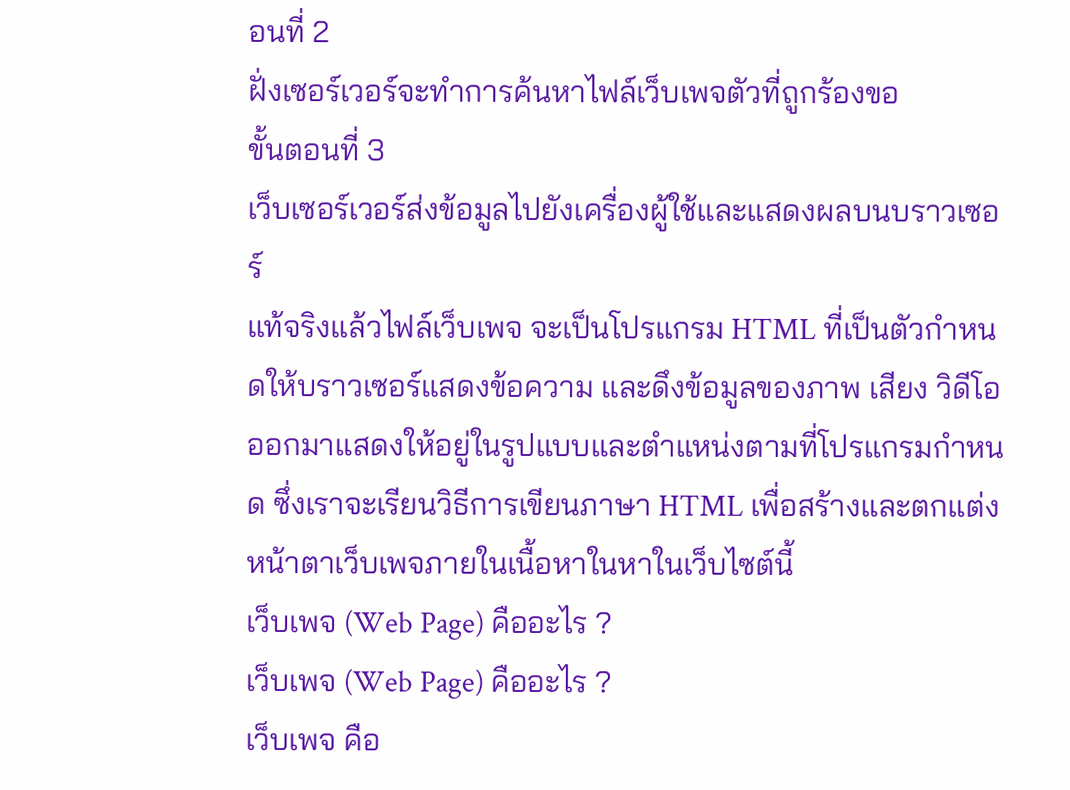อนที่ 2
ฝั่งเซอร์เวอร์จะทำการค้นหาไฟล์เว็บเพจตัวที่ถูกร้องขอ
ขั้นตอนที่ 3
เว็บเซอร์เวอร์ส่งข้อมูลไปยังเครื่องผู้ใช้และแสดงผลบนบราวเซอร์
แท้จริงแล้วไฟล์เว็บเพจ จะเป็นโปรแกรม HTML ที่เป็นตัวกำหนดให้บราวเซอร์แสดงข้อความ และดึงข้อมูลของภาพ เสียง วิดีโอ ออกมาแสดงให้อยู่ในรูปแบบและตำแหน่งตามที่โปรแกรมกำหนด ซึ่งเราจะเรียนวิธีการเขียนภาษา HTML เพื่อสร้างและตกแต่งหน้าตาเว็บเพจภายในเนื้อหาในหาในเว็บไซต์นี้
เว็บเพจ (Web Page) คืออะไร ?
เว็บเพจ (Web Page) คืออะไร ?
เว็บเพจ คือ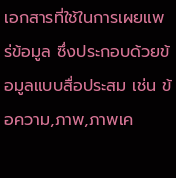เอกสารที่ใช้ในการเผยแพร่ข้อมูล ซึ่งประกอบด้วยข้อมูลแบบสื่อประสม เช่น ข้อความ,ภาพ,ภาพเค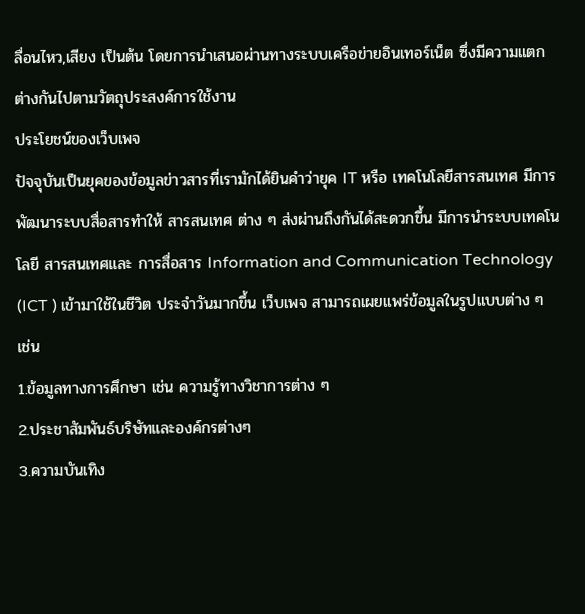ลื่อนไหว,เสียง เป็นต้น โดยการนำเสนอผ่านทางระบบเครือข่ายอินเทอร์เน็ต ซึ่งมีความแตกต่างกันไปตามวัตถุประสงค์การใช้งาน
ประโยชน์ของเว็บเพจ
ปัจจุบันเป็นยุคของข้อมูลข่าวสารที่เรามักได้ยินคำว่ายุค IT หรือ เทคโนโลยีสารสนเทศ มีการพัฒนาระบบสื่อสารทำให้ สารสนเทศ ต่าง ๆ ส่งผ่านถึงกันได้สะดวกขึ้น มีการนำระบบเทคโนโลยี สารสนเทศและ การสื่อสาร Information and Communication Technology (ICT ) เข้ามาใช้ในชีวิต ประจำวันมากขึ้น เว็บเพจ สามารถเผยแพร่ข้อมูลในรูปแบบต่าง ๆ เช่น
1.ข้อมูลทางการศึกษา เช่น ความรู้ทางวิชาการต่าง ๆ
2.ประชาสัมพันธ์บริษัทและองค์กรต่างๆ
3.ความบันเทิง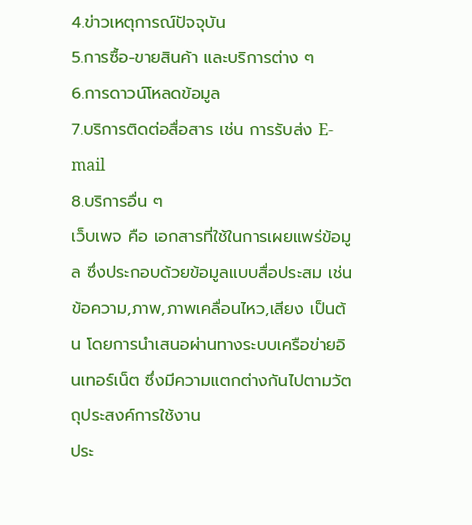4.ข่าวเหตุการณ์ปัจจุบัน
5.การซื้อ-ขายสินค้า และบริการต่าง ๆ
6.การดาวน์โหลดข้อมูล
7.บริการติดต่อสื่อสาร เช่น การรับส่ง E-mail
8.บริการอื่น ๆ
เว็บเพจ คือ เอกสารที่ใช้ในการเผยแพร่ข้อมูล ซึ่งประกอบด้วยข้อมูลแบบสื่อประสม เช่น ข้อความ,ภาพ,ภาพเคลื่อนไหว,เสียง เป็นต้น โดยการนำเสนอผ่านทางระบบเครือข่ายอินเทอร์เน็ต ซึ่งมีความแตกต่างกันไปตามวัตถุประสงค์การใช้งาน
ประ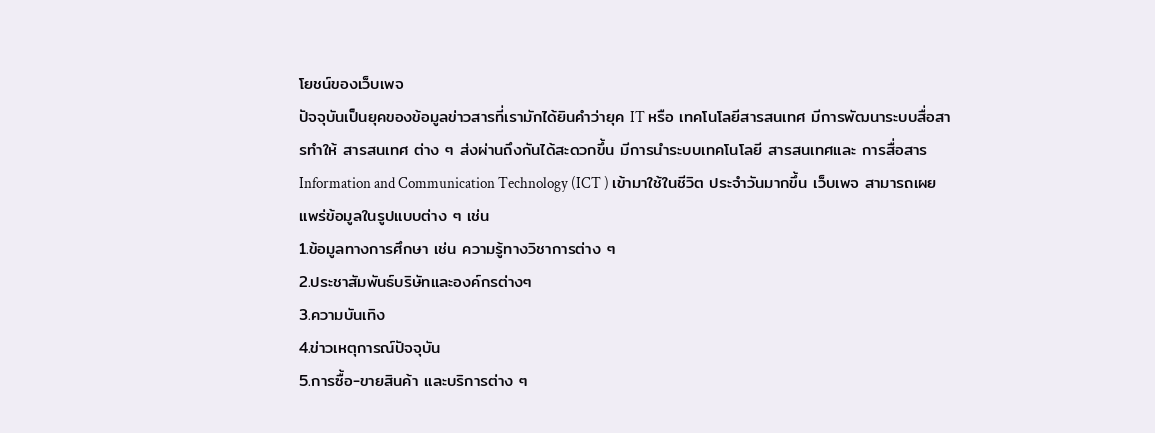โยชน์ของเว็บเพจ
ปัจจุบันเป็นยุคของข้อมูลข่าวสารที่เรามักได้ยินคำว่ายุค IT หรือ เทคโนโลยีสารสนเทศ มีการพัฒนาระบบสื่อสารทำให้ สารสนเทศ ต่าง ๆ ส่งผ่านถึงกันได้สะดวกขึ้น มีการนำระบบเทคโนโลยี สารสนเทศและ การสื่อสาร Information and Communication Technology (ICT ) เข้ามาใช้ในชีวิต ประจำวันมากขึ้น เว็บเพจ สามารถเผยแพร่ข้อมูลในรูปแบบต่าง ๆ เช่น
1.ข้อมูลทางการศึกษา เช่น ความรู้ทางวิชาการต่าง ๆ
2.ประชาสัมพันธ์บริษัทและองค์กรต่างๆ
3.ความบันเทิง
4.ข่าวเหตุการณ์ปัจจุบัน
5.การซื้อ-ขายสินค้า และบริการต่าง ๆ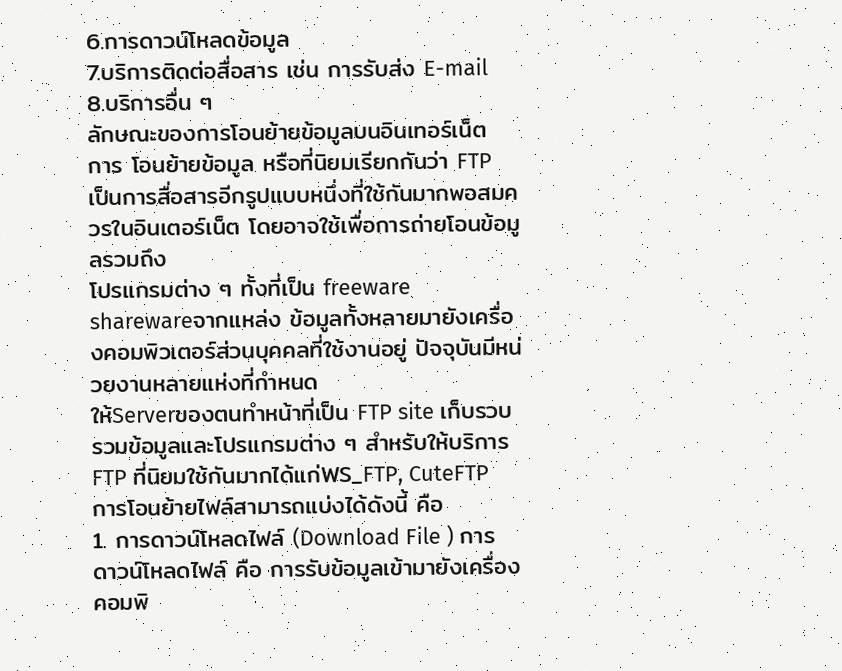6.การดาวน์โหลดข้อมูล
7.บริการติดต่อสื่อสาร เช่น การรับส่ง E-mail
8.บริการอื่น ๆ
ลักษณะของการโอนย้ายข้อมูลบนอินเทอร์เน็ต
การ โอนย้ายข้อมูล หรือที่นิยมเรียกกันว่า FTP เป็นการสื่อสารอีกรูปแบบหนึ่งที่ใช้กันมากพอสมควรในอินเตอร์เน็ต โดยอาจใช้เพื่อการถ่ายโอนข้อมูลรวมถึง
โปรแกรมต่าง ๆ ทั้งที่เป็น freeware sharewareจากแหล่ง ข้อมูลทั้งหลายมายังเครื่องคอมพิวเตอร์ส่วนบุคคลที่ใช้งานอยู่ ปัจจุบันมีหน่วยงานหลายแห่งที่กำหนด
ให้Serverของตนทำหน้าที่เป็น FTP site เก็บรวบรวมข้อมูลและโปรแกรมต่าง ๆ สำหรับให้บริการ FTP ที่นิยมใช้กันมากได้แก่WS_FTP, CuteFTP
การโอนย้ายไฟล์สามารถแบ่งได้ดังนี้ คือ
1. การดาวน์โหลดไฟล์ (Download File ) การดาวน์โหลดไฟล์ คือ การรับข้อมูลเข้ามายังเครื่องคอมพิ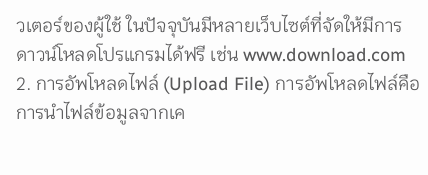วเตอร์ของผู้ใช้ ในปัจจุบันมีหลายเว็บไซต์ที่จัดให้มีการ
ดาวน์โหลดโปรแกรมได้ฟรี เช่น www.download.com
2. การอัพโหลดไฟล์ (Upload File) การอัพโหลดไฟล์คือการนำไฟล์ข้อมูลจากเค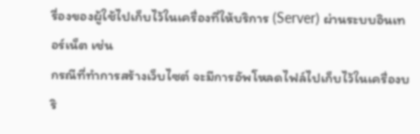รื่องของผู้ใช้ไปเก็บไว้ในเครื่องที่ให้บริการ (Server) ผ่านระบบอินเทอร์เน็ต เช่น
กรณีที่ทำการสร้างเว็บไซต์ จะมีการอัพโหลดไฟล์ไปเก็บไว้ในเครื่องบริ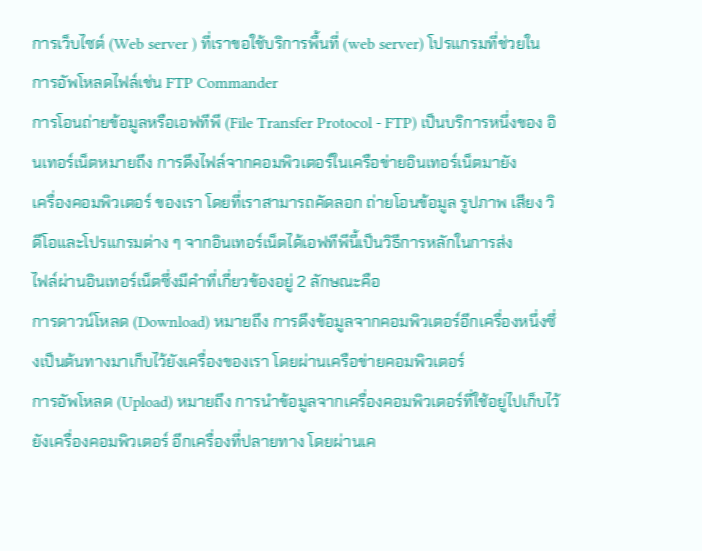การเว็บไซต์ (Web server ) ที่เราขอใช้บริการพื้นที่ (web server) โปรแกรมที่ช่วยใน
การอัพโหลดไฟล์เช่น FTP Commander
การโอนถ่ายข้อมูลหรือเอฟทีพี (File Transfer Protocol - FTP) เป็นบริการหนึ่งของ อินเทอร์เน็ตหมายถึง การดึงไฟล์จากคอมพิวเตอร์ในเครือข่ายอินเทอร์เน็ตมายัง
เครื่องคอมพิวเตอร์ ของเรา โดยที่เราสามารถคัดลอก ถ่ายโอนข้อมูล รูปภาพ เสียง วิดีโอและโปรแกรมต่าง ๆ จากอินเทอร์เน็ตได้เอฟทีพีนี้เป็นวิธีการหลักในการส่ง
ไฟล์ผ่านอินเทอร์เน็ตซึ่งมีคำที่เกี่ยวข้องอยู่ 2 ลักษณะคือ
การดาวน์โหลด (Download) หมายถึง การดึงข้อมูลจากคอมพิวเตอร์อีกเครื่องหนึ่งซึ่งเป็นต้นทางมาเก็บไว้ยังเครื่องของเรา โดยผ่านเครือข่ายคอมพิวเตอร์
การอัพโหลด (Upload) หมายถึง การนำข้อมูลจากเครื่องคอมพิวเตอร์ที่ใช้อยู่ไปเก็บไว้ยังเครื่องคอมพิวเตอร์ อีกเครื่องที่ปลายทาง โดยผ่านเค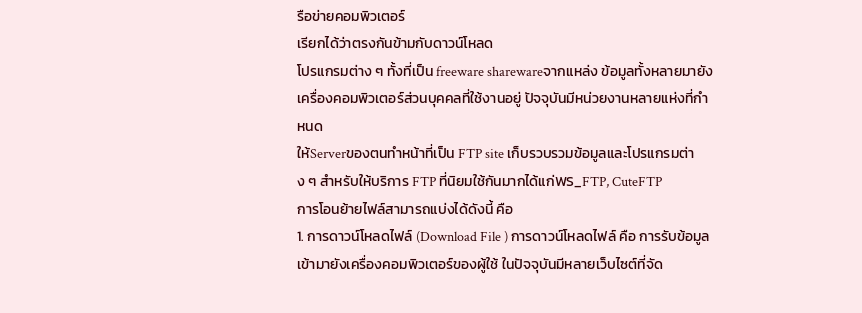รือข่ายคอมพิวเตอร์
เรียกได้ว่าตรงกันข้ามกับดาวน์โหลด
โปรแกรมต่าง ๆ ทั้งที่เป็น freeware sharewareจากแหล่ง ข้อมูลทั้งหลายมายังเครื่องคอมพิวเตอร์ส่วนบุคคลที่ใช้งานอยู่ ปัจจุบันมีหน่วยงานหลายแห่งที่กำหนด
ให้Serverของตนทำหน้าที่เป็น FTP site เก็บรวบรวมข้อมูลและโปรแกรมต่าง ๆ สำหรับให้บริการ FTP ที่นิยมใช้กันมากได้แก่WS_FTP, CuteFTP
การโอนย้ายไฟล์สามารถแบ่งได้ดังนี้ คือ
1. การดาวน์โหลดไฟล์ (Download File ) การดาวน์โหลดไฟล์ คือ การรับข้อมูลเข้ามายังเครื่องคอมพิวเตอร์ของผู้ใช้ ในปัจจุบันมีหลายเว็บไซต์ที่จัด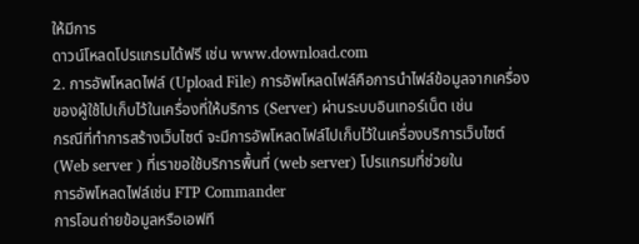ให้มีการ
ดาวน์โหลดโปรแกรมได้ฟรี เช่น www.download.com
2. การอัพโหลดไฟล์ (Upload File) การอัพโหลดไฟล์คือการนำไฟล์ข้อมูลจากเครื่องของผู้ใช้ไปเก็บไว้ในเครื่องที่ให้บริการ (Server) ผ่านระบบอินเทอร์เน็ต เช่น
กรณีที่ทำการสร้างเว็บไซต์ จะมีการอัพโหลดไฟล์ไปเก็บไว้ในเครื่องบริการเว็บไซต์ (Web server ) ที่เราขอใช้บริการพื้นที่ (web server) โปรแกรมที่ช่วยใน
การอัพโหลดไฟล์เช่น FTP Commander
การโอนถ่ายข้อมูลหรือเอฟที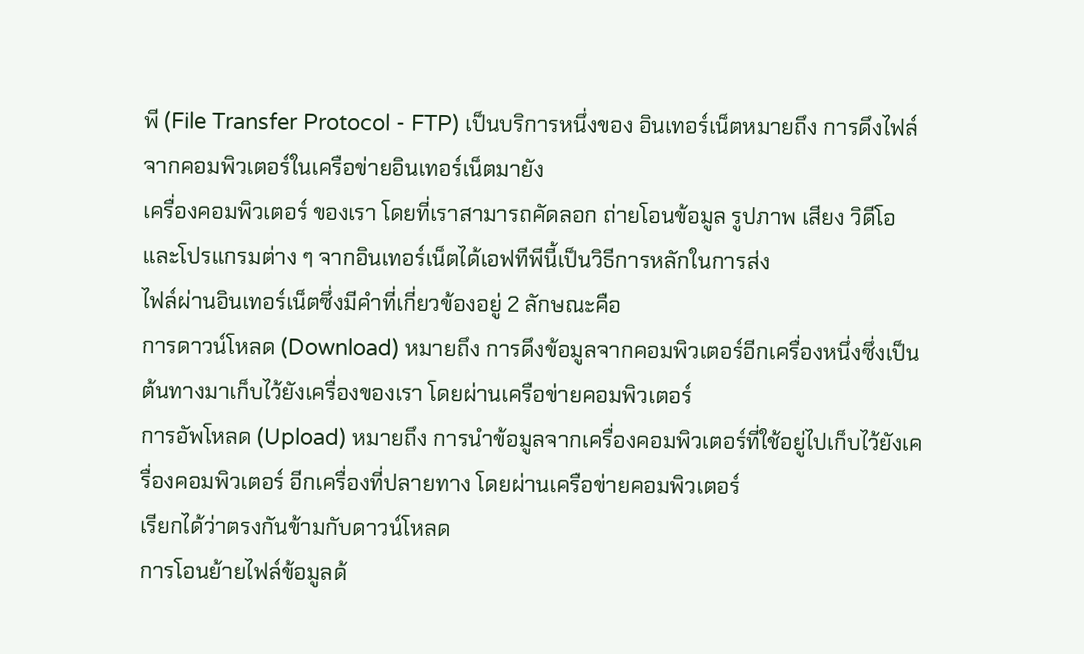พี (File Transfer Protocol - FTP) เป็นบริการหนึ่งของ อินเทอร์เน็ตหมายถึง การดึงไฟล์จากคอมพิวเตอร์ในเครือข่ายอินเทอร์เน็ตมายัง
เครื่องคอมพิวเตอร์ ของเรา โดยที่เราสามารถคัดลอก ถ่ายโอนข้อมูล รูปภาพ เสียง วิดีโอและโปรแกรมต่าง ๆ จากอินเทอร์เน็ตได้เอฟทีพีนี้เป็นวิธีการหลักในการส่ง
ไฟล์ผ่านอินเทอร์เน็ตซึ่งมีคำที่เกี่ยวข้องอยู่ 2 ลักษณะคือ
การดาวน์โหลด (Download) หมายถึง การดึงข้อมูลจากคอมพิวเตอร์อีกเครื่องหนึ่งซึ่งเป็นต้นทางมาเก็บไว้ยังเครื่องของเรา โดยผ่านเครือข่ายคอมพิวเตอร์
การอัพโหลด (Upload) หมายถึง การนำข้อมูลจากเครื่องคอมพิวเตอร์ที่ใช้อยู่ไปเก็บไว้ยังเครื่องคอมพิวเตอร์ อีกเครื่องที่ปลายทาง โดยผ่านเครือข่ายคอมพิวเตอร์
เรียกได้ว่าตรงกันข้ามกับดาวน์โหลด
การโอนย้ายไฟล์ข้อมูลด้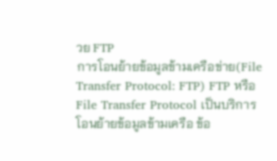วย FTP
การโอนย้ายข้อมูลข้ามเครือข่าย(File Transfer Protocol: FTP) FTP หรือ File Transfer Protocol เป็นบริการโอนย้ายข้อมูลข้ามเครือ ข้อ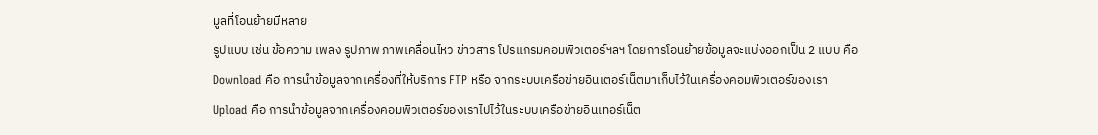มูลที่โอนย้ายมีหลาย
รูปแบบ เช่น ข้อความ เพลง รูปภาพ ภาพเคลื่อนไหว ข่าวสาร โปรแกรมคอมพิวเตอร์ฯลฯ โดยการโอนย้ายข้อมูลจะแบ่งออกเป็น 2 แบบ คือ
Download คือ การนำข้อมูลจากเครื่องที่ให้บริการ FTP หรือ จากระบบเครือข่ายอินเตอร์เน็ตมาเก็บไว้ในเครื่องคอมพิวเตอร์ของเรา
Upload คือ การนำข้อมูลจากเครื่องคอมพิวเตอร์ของเราไปไว้ในระบบเครือข่ายอินเทอร์เน็ต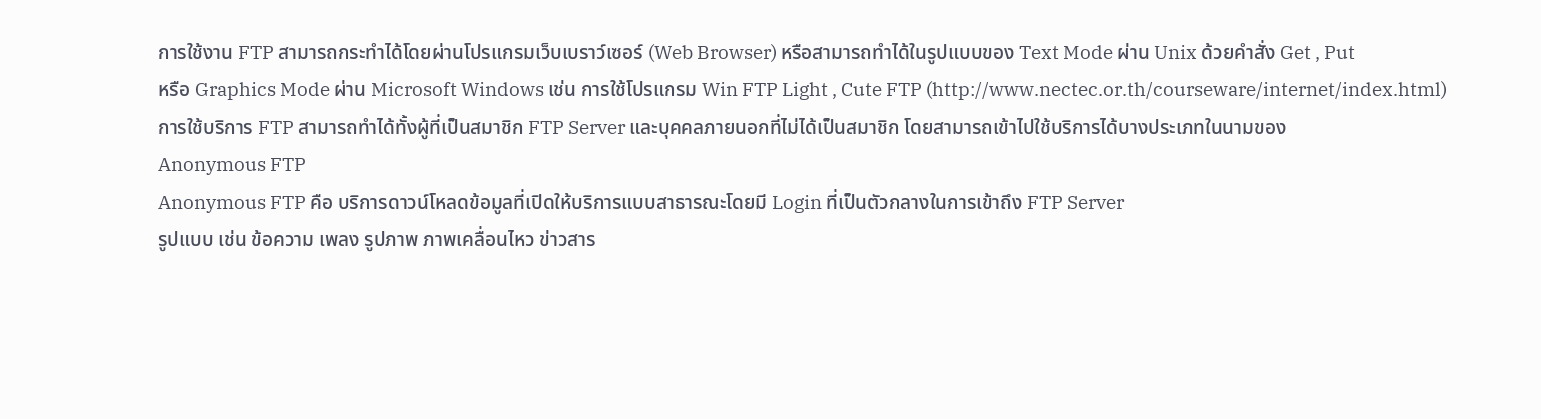การใช้งาน FTP สามารถกระทำได้โดยผ่านโปรแกรมเว็บเบราว์เซอร์ (Web Browser) หรือสามารถทำได้ในรูปแบบของ Text Mode ผ่าน Unix ด้วยคำสั่ง Get , Put
หรือ Graphics Mode ผ่าน Microsoft Windows เช่น การใช้โปรแกรม Win FTP Light , Cute FTP (http://www.nectec.or.th/courseware/internet/index.html)
การใช้บริการ FTP สามารถทำได้ทั้งผู้ที่เป็นสมาชิก FTP Server และบุคคลภายนอกที่ไม่ได้เป็นสมาชิก โดยสามารถเข้าไปใช้บริการได้บางประเภทในนามของ
Anonymous FTP
Anonymous FTP คือ บริการดาวน์โหลดข้อมูลที่เปิดให้บริการแบบสาธารณะโดยมี Login ที่เป็นตัวกลางในการเข้าถึง FTP Server
รูปแบบ เช่น ข้อความ เพลง รูปภาพ ภาพเคลื่อนไหว ข่าวสาร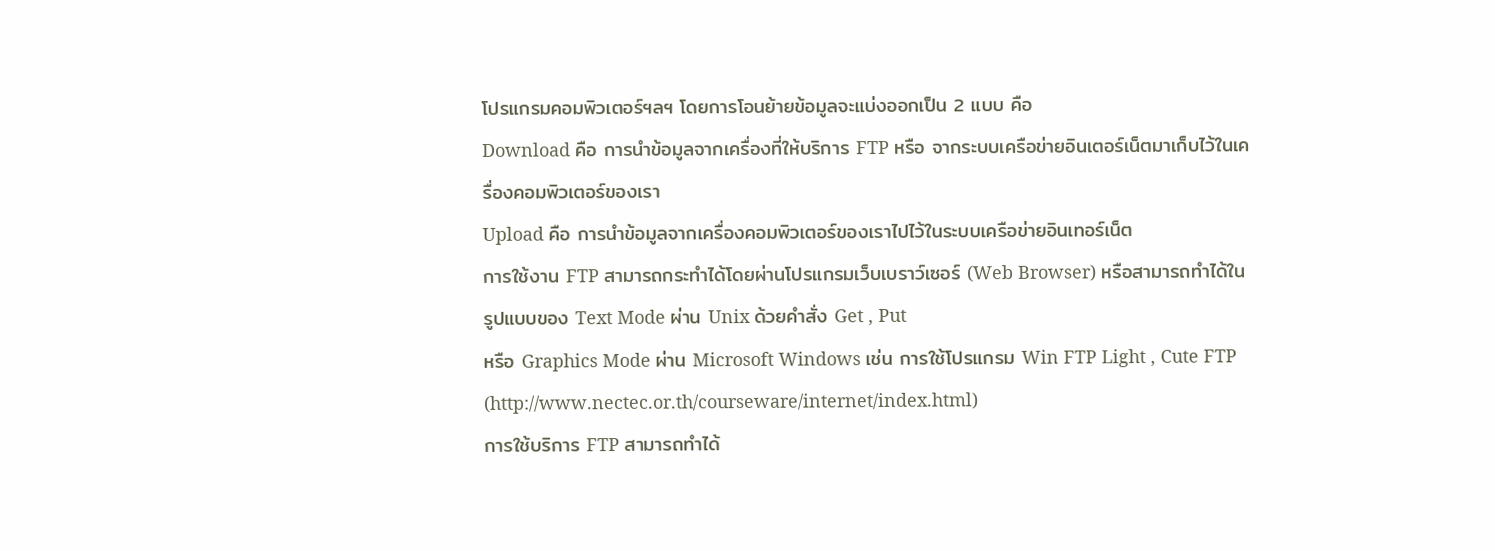โปรแกรมคอมพิวเตอร์ฯลฯ โดยการโอนย้ายข้อมูลจะแบ่งออกเป็น 2 แบบ คือ
Download คือ การนำข้อมูลจากเครื่องที่ให้บริการ FTP หรือ จากระบบเครือข่ายอินเตอร์เน็ตมาเก็บไว้ในเครื่องคอมพิวเตอร์ของเรา
Upload คือ การนำข้อมูลจากเครื่องคอมพิวเตอร์ของเราไปไว้ในระบบเครือข่ายอินเทอร์เน็ต
การใช้งาน FTP สามารถกระทำได้โดยผ่านโปรแกรมเว็บเบราว์เซอร์ (Web Browser) หรือสามารถทำได้ในรูปแบบของ Text Mode ผ่าน Unix ด้วยคำสั่ง Get , Put
หรือ Graphics Mode ผ่าน Microsoft Windows เช่น การใช้โปรแกรม Win FTP Light , Cute FTP (http://www.nectec.or.th/courseware/internet/index.html)
การใช้บริการ FTP สามารถทำได้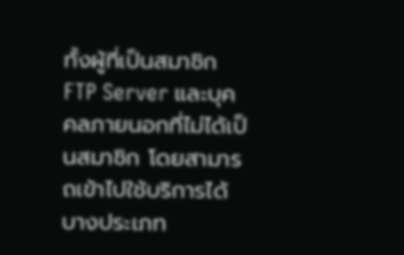ทั้งผู้ที่เป็นสมาชิก FTP Server และบุคคลภายนอกที่ไม่ได้เป็นสมาชิก โดยสามารถเข้าไปใช้บริการได้บางประเภท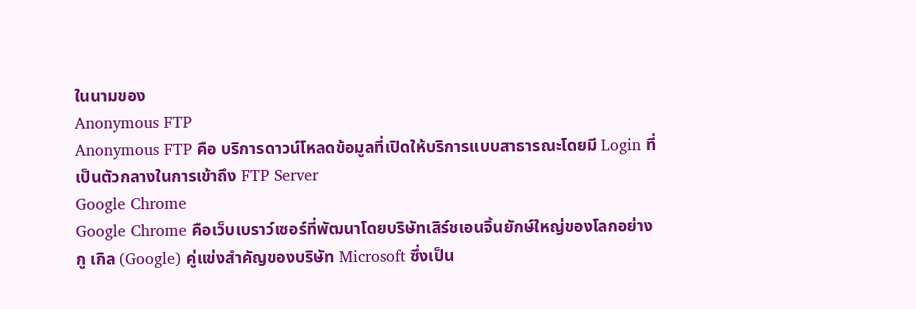ในนามของ
Anonymous FTP
Anonymous FTP คือ บริการดาวน์โหลดข้อมูลที่เปิดให้บริการแบบสาธารณะโดยมี Login ที่เป็นตัวกลางในการเข้าถึง FTP Server
Google Chrome
Google Chrome คือเว็บเบราว์เซอร์ที่พัฒนาโดยบริษัทเสิร์ชเอนจิ้นยักษ์ใหญ่ของโลกอย่างกู เกิล (Google) คู่แข่งสำคัญของบริษัท Microsoft ซึ่งเป็น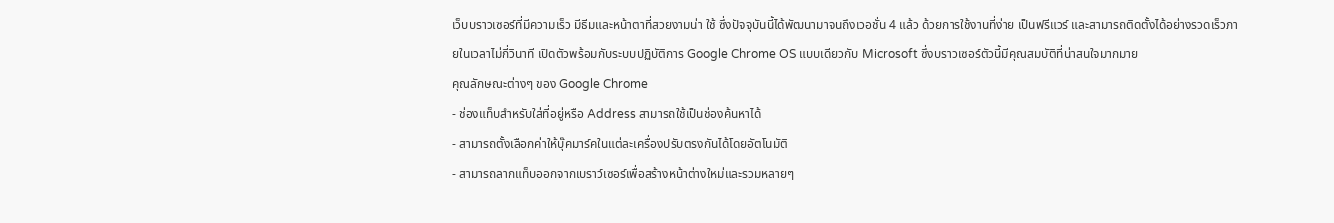เว็บบราวเซอร์ที่มีความเร็ว มีธีมและหน้าตาที่สวยงามน่า ใช้ ซึ่งปัจจุบันนี้ได้พัฒนามาจนถึงเวอชั่น 4 แล้ว ด้วยการใช้งานที่ง่าย เป็นฟรีแวร์ และสามารถติดตั้งได้อย่างรวดเร็วภายในเวลาไม่กี่วินาที เปิดตัวพร้อมกับระบบปฏิบัติการ Google Chrome OS แบบเดียวกับ Microsoft ซึ่งบราวเซอร์ตัวนี้มีคุณสมบัติที่น่าสนใจมากมาย
คุณลักษณะต่างๆ ของ Google Chrome
- ช่องแท็บสำหรับใส่ที่อยู่หรือ Address สามารถใช้เป็นช่องค้นหาได้
- สามารถตั้งเลือกค่าให้บุ๊คมาร์คในแต่ละเครื่องปรับตรงกันได้โดยอัตโนมัติ
- สามารถลากแท็บออกจากเบราว์เซอร์เพื่อสร้างหน้าต่างใหม่และรวมหลายๆ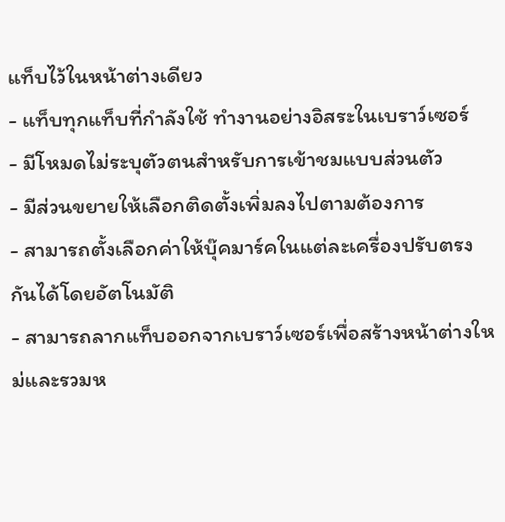แท็บไว้ในหน้าต่างเดียว
- แท็บทุกแท็บที่กำลังใช้ ทำงานอย่างอิสระในเบราว์เซอร์
- มีโหมดไม่ระบุตัวตนสำหรับการเข้าชมแบบส่วนตัว
- มีส่วนขยายให้เลือกติดตั้งเพิ่มลงไปตามต้องการ
- สามารถตั้งเลือกค่าให้บุ๊คมาร์คในแต่ละเครื่องปรับตรงกันได้โดยอัตโนมัติ
- สามารถลากแท็บออกจากเบราว์เซอร์เพื่อสร้างหน้าต่างใหม่และรวมห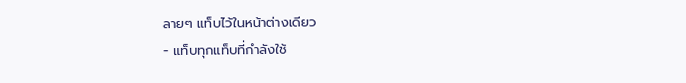ลายๆ แท็บไว้ในหน้าต่างเดียว
- แท็บทุกแท็บที่กำลังใช้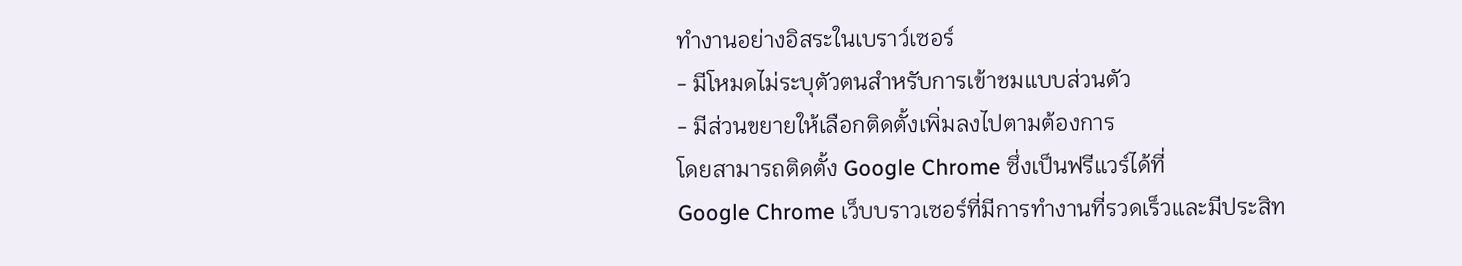ทำงานอย่างอิสระในเบราว์เซอร์
- มีโหมดไม่ระบุตัวตนสำหรับการเข้าชมแบบส่วนตัว
- มีส่วนขยายให้เลือกติดตั้งเพิ่มลงไปตามต้องการ
โดยสามารถติดตั้ง Google Chrome ซึ่งเป็นฟรีแวร์ได้ที่
Google Chrome เว็บบราวเซอร์ที่มีการทำงานที่รวดเร็วและมีประสิท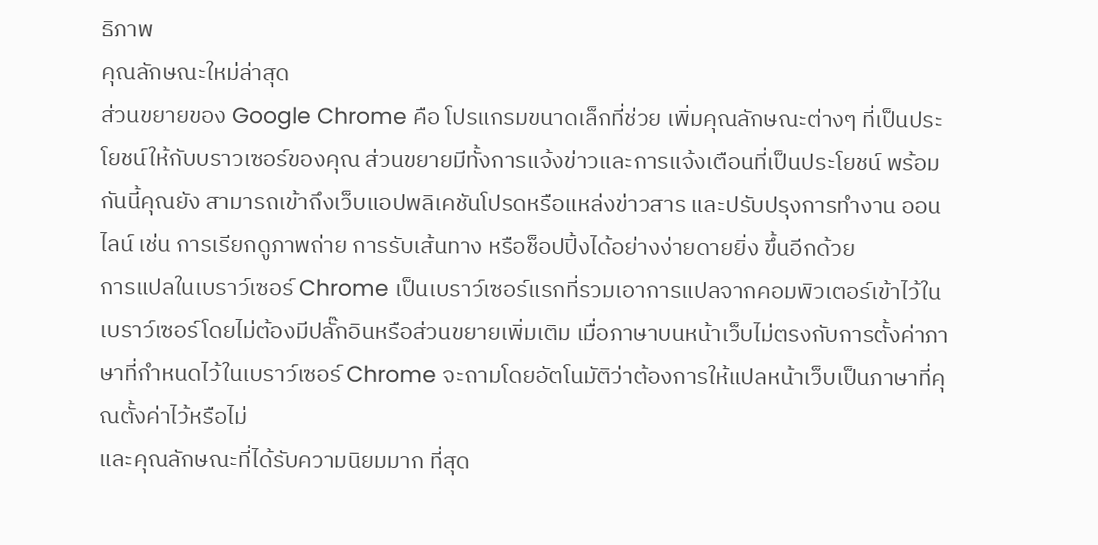ธิภาพ
คุณลักษณะใหม่ล่าสุด
ส่วนขยายของ Google Chrome คือ โปรแกรมขนาดเล็กที่ช่วย เพิ่มคุณลักษณะต่างๆ ที่เป็นประโยชน์ให้กับบราวเซอร์ของคุณ ส่วนขยายมีทั้งการแจ้งข่าวและการแจ้งเตือนที่เป็นประโยชน์ พร้อมกันนี้คุณยัง สามารถเข้าถึงเว็บแอปพลิเคชันโปรดหรือแหล่งข่าวสาร และปรับปรุงการทำงาน ออนไลน์ เช่น การเรียกดูภาพถ่าย การรับเส้นทาง หรือช็อปปิ้งได้อย่างง่ายดายยิ่ง ขึ้นอีกด้วย
การแปลในเบราว์เซอร์ Chrome เป็นเบราว์เซอร์แรกที่รวมเอาการแปลจากคอมพิวเตอร์เข้าไว้ใน เบราว์เซอร์โดยไม่ต้องมีปลั๊กอินหรือส่วนขยายเพิ่มเติม เมื่อภาษาบนหน้าเว็บไม่ตรงกับการตั้งค่าภาษาที่กำหนดไว้ในเบราว์เซอร์ Chrome จะถามโดยอัตโนมัติว่าต้องการให้แปลหน้าเว็บเป็นภาษาที่คุณตั้งค่าไว้หรือไม่
และคุณลักษณะที่ได้รับความนิยมมาก ที่สุด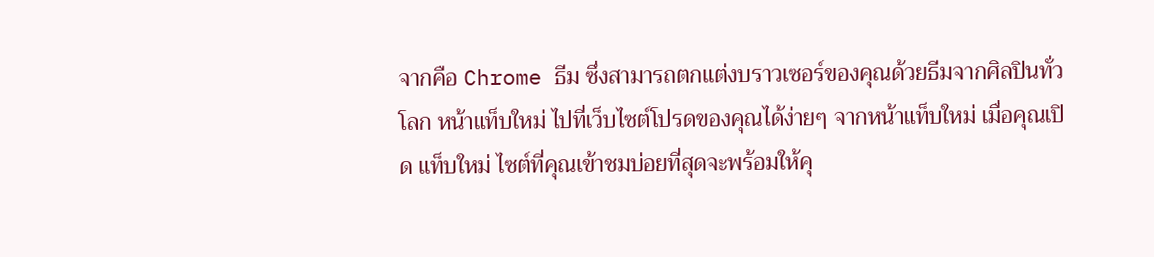จากคือ Chrome ธีม ซึ่งสามารถตกแต่งบราวเซอร์ของคุณด้วยธีมจากศิลปินทั่วโลก หน้าแท็บใหม่ ไปที่เว็บไซต์โปรดของคุณได้ง่ายๆ จากหน้าแท็บใหม่ เมื่อคุณเปิด แท็บใหม่ ไซต์ที่คุณเข้าชมบ่อยที่สุดจะพร้อมให้คุ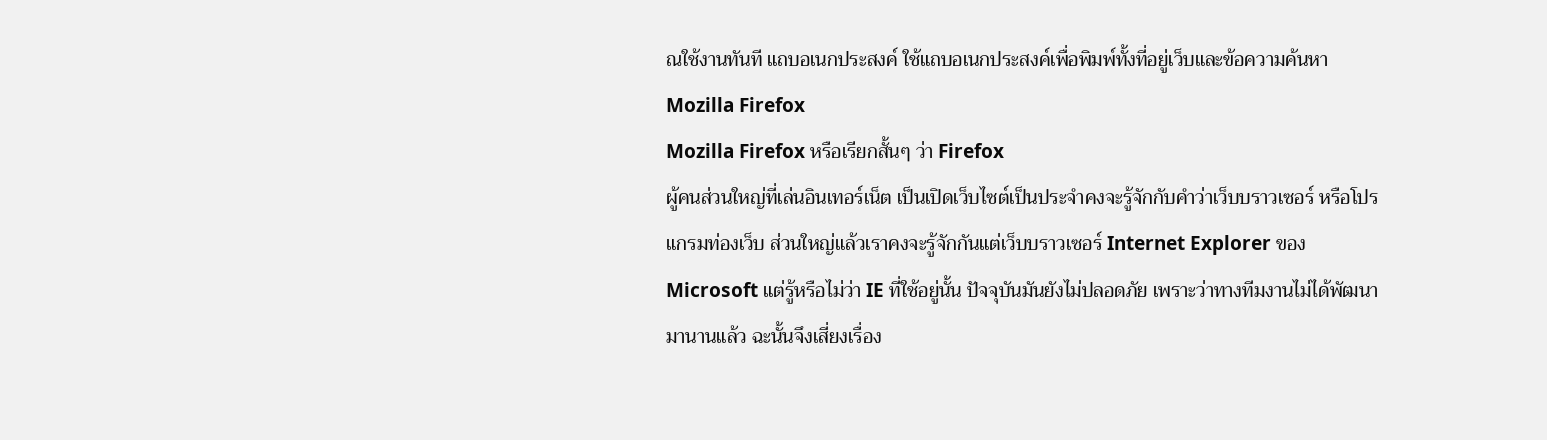ณใช้งานทันที แถบอเนกประสงค์ ใช้แถบอเนกประสงค์เพื่อพิมพ์ทั้งที่อยู่เว็บและข้อความค้นหา
Mozilla Firefox
Mozilla Firefox หรือเรียกสั้นๆ ว่า Firefox
ผู้คนส่วนใหญ่ที่เล่นอินเทอร์เน็ต เป็นเปิดเว็บไซต์เป็นประจำคงจะรู้จักกับคำว่าเว็บบราวเซอร์ หรือโปรแกรมท่องเว็บ ส่วนใหญ่แล้วเราคงจะรู้จักกันแต่เว็บบราวเซอร์ Internet Explorer ของ Microsoft แต่รู้หรือไม่ว่า IE ที่ใช้อยู่นั้น ปัจจุบันมันยังไม่ปลอดภัย เพราะว่าทางทีมงานไม่ได้พัฒนามานานแล้ว ฉะนั้นจึงเสี่ยงเรื่อง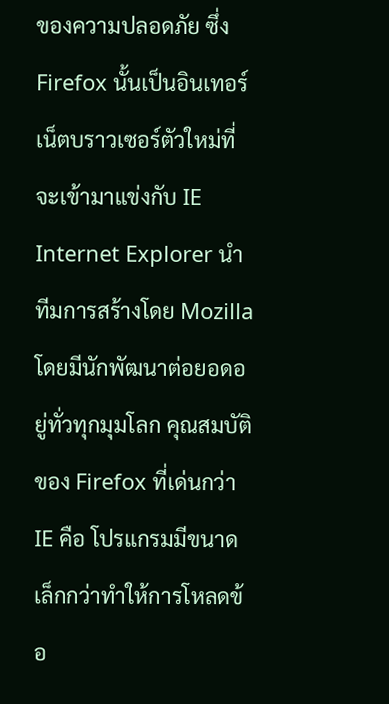ของความปลอดภัย ซึ่ง Firefox นั้นเป็นอินเทอร์เน็ตบราวเซอร์ตัวใหม่ที่จะเข้ามาแข่งกับ IE Internet Explorer นำทีมการสร้างโดย Mozilla โดยมีนักพัฒนาต่อยอดอยู่ทั่วทุกมุมโลก คุณสมบัติของ Firefox ที่เด่นกว่า IE คือ โปรแกรมมีขนาดเล็กกว่าทำให้การโหลดข้อ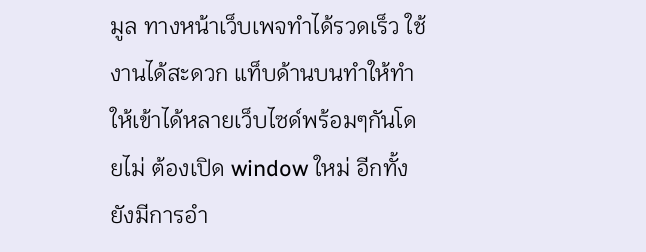มูล ทางหน้าเว็บเพจทำได้รวดเร็ว ใช้งานได้สะดวก แท็บด้านบนทำให้ทำให้เข้าได้หลายเว็บไซด์พร้อมๆกันโดยไม่ ต้องเปิด window ใหม่ อีกทั้งยังมีการอำ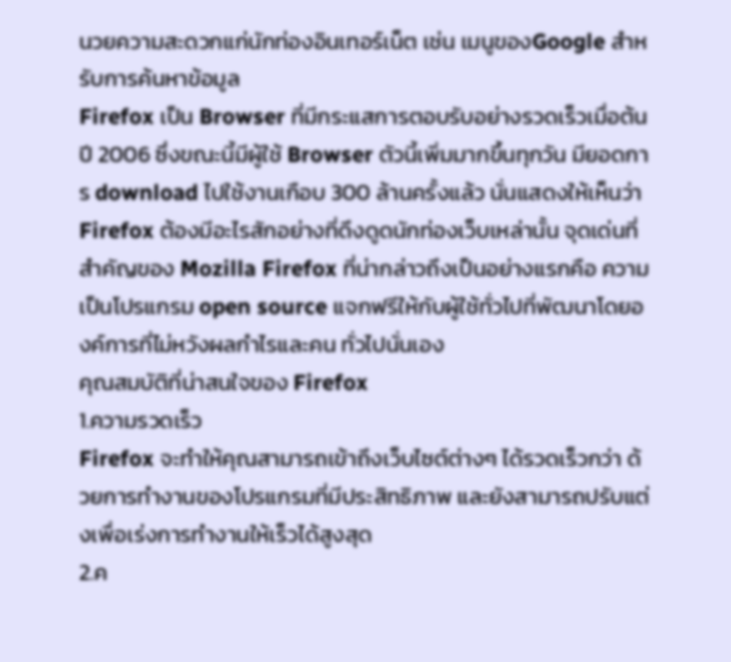นวยความสะดวกแก่นักท่องอินเทอร์เน็ต เช่น เมนูของGoogle สำหรับการค้นหาข้อมูล
Firefox เป็น Browser ที่มีกระแสการตอบรับอย่างรวดเร็วเมื่อต้นปี 2006 ซึ่งขณะนี้มีผู้ใช้ Browser ตัวนี้เพิ่มมากขึ้นทุกวัน มียอดการ download ไปใช้งานเกือบ 300 ล้านครั้งแล้ว นั่นแสดงให้เห็นว่า Firefox ต้องมีอะไรสักอย่างที่ดึงดูดนักท่องเว็บเหล่านั้น จุดเด่นที่สำคัญของ Mozilla Firefox ที่น่ากล่าวถึงเป็นอย่างแรกคือ ความเป็นโปรแกรม open source แจกฟรีให้กับผู้ใช้ทั่วไปที่พัฒนาโดยองค์การที่ไม่หวังผลกำไรและคน ทั่วไปนั่นเอง
คุณสมบัติที่น่าสนใจของ Firefox
1.ความรวดเร็ว
Firefox จะทำให้คุณสามารถเข้าถึงเว็บไซต์ต่างๆ ได้รวดเร็วกว่า ด้วยการทำงานของโปรแกรมที่มีประสิทธิภาพ และยังสามารถปรับแต่งเพื่อเร่งการทำงานให้เร็วได้สูงสุด
2.ค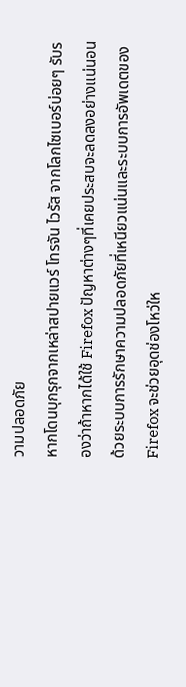วามปลอดภัย
หากโดนบุกรุกจากเหล่าสปายแวร์ โทรจัน ไวรัส จากโลกไซเบอร์บ่อยๆ รับรองว่าถ้าหากได้ใช้ Firefox ปัญหาต่างๆที่เคยประสบจะลดลงอย่างแน่นอน ด้วยระบบการรักษาความปลอดภัยที่เหนียวแน่นและระบบการอัพเดตของ Firefox จะช่วยอุดช่องโหว่ให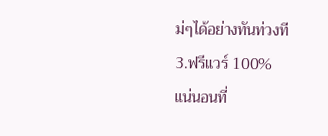ม่ๆได้อย่างทันท่วงที
3.ฟรีแวร์ 100%
แน่นอนที่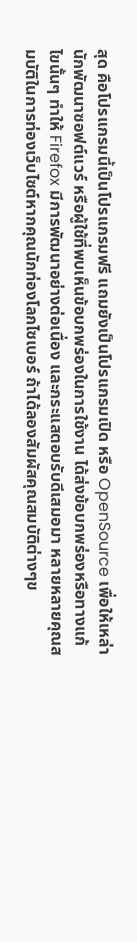สุด คือโปรแกรมนี้เป็นโปรแกรมฟรี แถมยังเป็นโปรแกรมเปิด หรือ OpenSource เพื่อให้เหล่านักพัฒนาซอฟต์แวร์ หรือผู้ใช้ที่พบเห็นข้อบกพร่องในการใช้งาน ได้ส่งข้อบกพร่องหรือทางแก้ไขนั้นๆ ทำให้ Firefox มีการพัฒนาอย่างต่อเนื่อง และกระแสตอบรับดีเสมอมา หลายหลายคุณสมบัติในการท่องเว็บไซต์หากคุณนักท่องโลกไซเบอร์ ถ้าได้ลองสัมผัสคุณสมบัติต่างๆข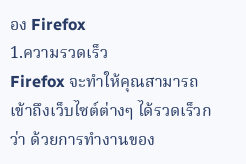อง Firefox
1.ความรวดเร็ว
Firefox จะทำให้คุณสามารถเข้าถึงเว็บไซต์ต่างๆ ได้รวดเร็วกว่า ด้วยการทำงานของ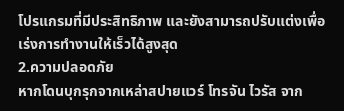โปรแกรมที่มีประสิทธิภาพ และยังสามารถปรับแต่งเพื่อเร่งการทำงานให้เร็วได้สูงสุด
2.ความปลอดภัย
หากโดนบุกรุกจากเหล่าสปายแวร์ โทรจัน ไวรัส จาก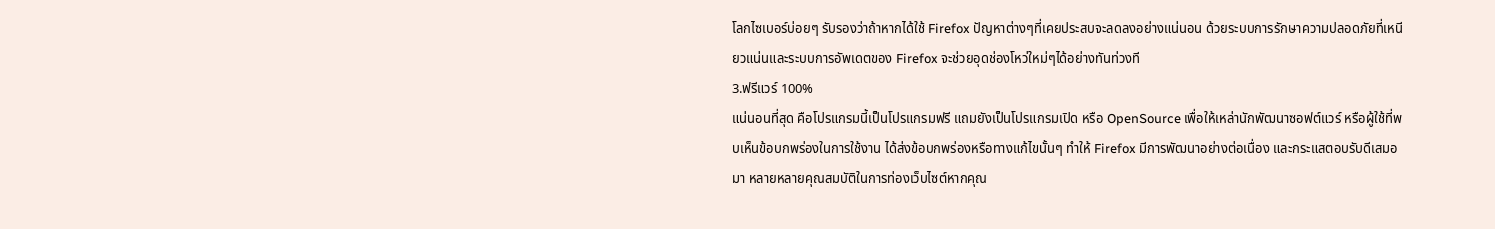โลกไซเบอร์บ่อยๆ รับรองว่าถ้าหากได้ใช้ Firefox ปัญหาต่างๆที่เคยประสบจะลดลงอย่างแน่นอน ด้วยระบบการรักษาความปลอดภัยที่เหนียวแน่นและระบบการอัพเดตของ Firefox จะช่วยอุดช่องโหว่ใหม่ๆได้อย่างทันท่วงที
3.ฟรีแวร์ 100%
แน่นอนที่สุด คือโปรแกรมนี้เป็นโปรแกรมฟรี แถมยังเป็นโปรแกรมเปิด หรือ OpenSource เพื่อให้เหล่านักพัฒนาซอฟต์แวร์ หรือผู้ใช้ที่พบเห็นข้อบกพร่องในการใช้งาน ได้ส่งข้อบกพร่องหรือทางแก้ไขนั้นๆ ทำให้ Firefox มีการพัฒนาอย่างต่อเนื่อง และกระแสตอบรับดีเสมอมา หลายหลายคุณสมบัติในการท่องเว็บไซต์หากคุณ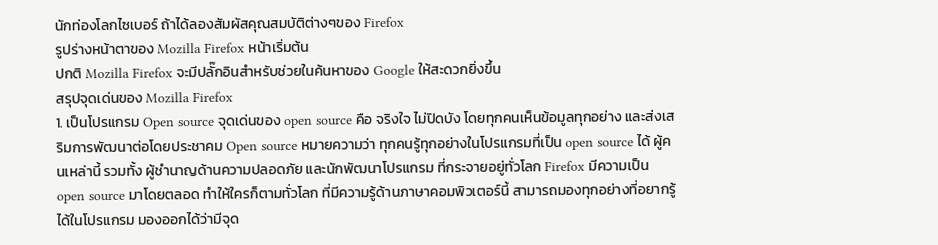นักท่องโลกไซเบอร์ ถ้าได้ลองสัมผัสคุณสมบัติต่างๆของ Firefox
รูปร่างหน้าตาของ Mozilla Firefox หน้าเริ่มต้น
ปกติ Mozilla Firefox จะมีปลั๊กอินสำหรับช่วยในค้นหาของ Google ให้สะดวกยิ่งขึ้น
สรุปจุดเด่นของ Mozilla Firefox
1. เป็นโปรแกรม Open source จุดเด่นของ open source คือ จริงใจ ไม่ปิดบัง โดยทุกคนเห็นข้อมูลทุกอย่าง และส่งเสริมการพัฒนาต่อโดยประชาคม Open source หมายความว่า ทุกคนรู้ทุกอย่างในโปรแกรมที่เป็น open source ได้ ผู้คนเหล่านี้ รวมทั้ง ผู้ชำนาญด้านความปลอดภัย และนักพัฒนาโปรแกรม ที่กระจายอยู่ทั่วโลก Firefox มีความเป็น open source มาโดยตลอด ทำให้ใครก็ตามทั่วโลก ที่มีความรู้ด้านภาษาคอมพิวเตอร์นี้ สามารถมองทุกอย่างที่อยากรู้ได้ในโปรแกรม มองออกได้ว่ามีจุด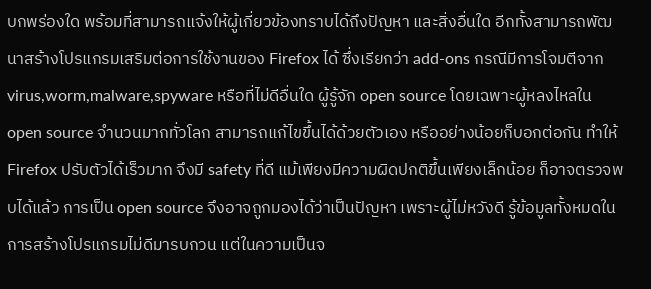บกพร่องใด พร้อมที่สามารถแจ้งให้ผู้เกี่ยวข้องทราบได้ถึงปัญหา และสิ่งอื่นใด อีกทั้งสามารถพัฒนาสร้างโปรแกรมเสริมต่อการใช้งานของ Firefox ได้ ซึ่งเรียกว่า add-ons กรณีมีการโจมตีจาก virus,worm,malware,spyware หรือที่ไม่ดีอื่นใด ผู้รู้จัก open source โดยเฉพาะผู้หลงไหลใน open source จำนวนมากทั่วโลก สามารถแก้ไขขึ้นได้ด้วยตัวเอง หรืออย่างน้อยก็บอกต่อกัน ทำให้ Firefox ปรับตัวได้เร็วมาก จึงมี safety ที่ดี แม้เพียงมีความผิดปกติขึ้นเพียงเล็กน้อย ก็อาจตรวจพบได้แล้ว การเป็น open source จึงอาจถูกมองได้ว่าเป็นปัญหา เพราะผู้ไม่หวังดี รู้ข้อมูลทั้งหมดในการสร้างโปรแกรมไม่ดีมารบกวน แต่ในความเป็นจ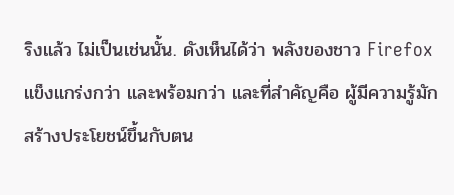ริงแล้ว ไม่เป็นเช่นนั้น. ดังเห็นได้ว่า พลังของชาว Firefox แข็งแกร่งกว่า และพร้อมกว่า และที่สำคัญคือ ผู้มีความรู้มักสร้างประโยชน์ขึ้นกับตน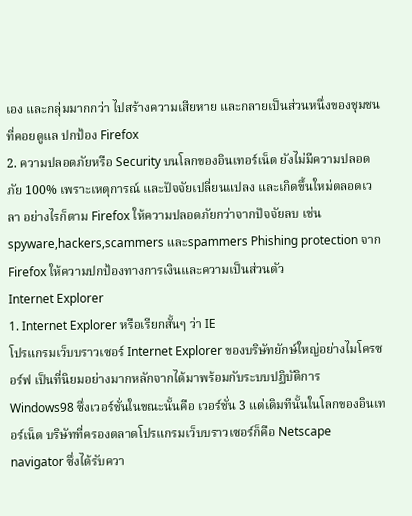เอง และกลุ่มมากกว่า ไปสร้างความเสียหาย และกลายเป็นส่วนหนึ่งของชุมชนที่คอยดูแล ปกป้อง Firefox
2. ความปลอดภัยหรือ Security บนโลกของอินเทอร์เน็ต ยังไม่มีความปลอดภัย 100% เพราะเหตุการณ์ และปัจจัยเปลี่ยนแปลง และเกิดขึ้นใหม่ตลอดเวลา อย่างไรก็ตาม Firefox ให้ความปลอดภัยกว่าจากปัจจัยลบ เช่น spyware,hackers,scammers และspammers Phishing protection จาก Firefox ให้ความปกป้องทางการเงินและความเป็นส่วนตัว
Internet Explorer
1. Internet Explorer หรือเรียกสั้นๆ ว่า IE
โปรแกรมเว็บบราวเซอร์ Internet Explorer ของบริษัทยักษ์ใหญ่อย่างไมโครซอร์ฟ เป็นที่นิยมอย่างมากหลักจากได้มาพร้อมกับระบบปฏิบัติการ Windows98 ซึ่งเวอร์ชั่นในขณะนั้นคือ เวอร์ชั่น 3 แต่เดิมทีนั้นในโลกของอินเทอร์เน็ต บริษัทที่ครองตลาดโปรแกรมเว็บบราวเซอร์ก็คือ Netscape navigator ซึ่งได้รับควา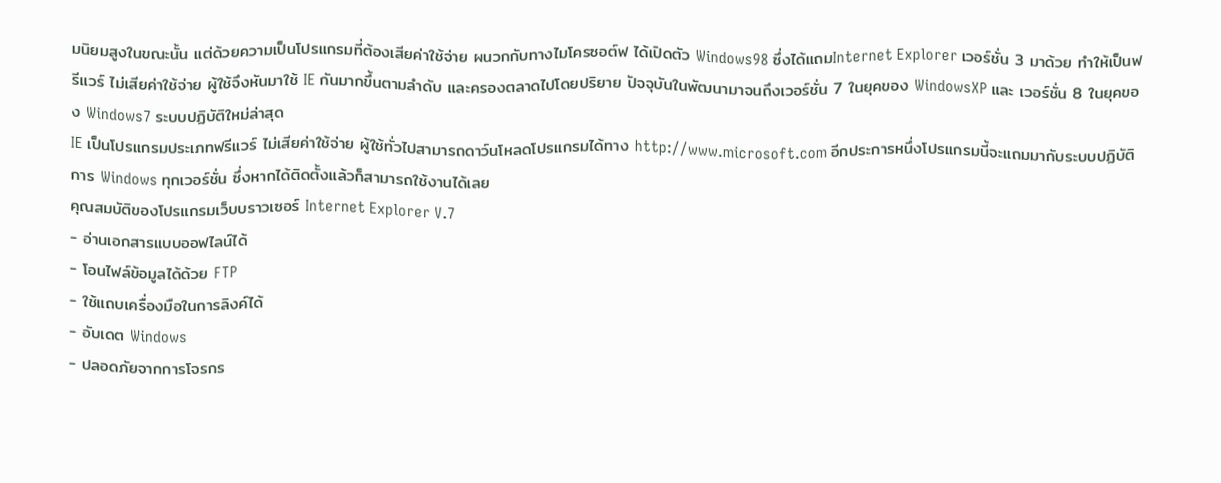มนิยมสูงในขณะนั้น แต่ด้วยความเป็นโปรแกรมที่ต้องเสียค่าใช้จ่าย ผนวกกับทางไมโครซอต์ฟ ได้เปิดตัว Windows98 ซึ่งได้แถมInternet Explorer เวอร์ชั่น 3 มาด้วย ทำให้เป็นฟรีแวร์ ไม่เสียค่าใช้จ่าย ผู้ใช้จึงหันมาใช้ IE กันมากขึ้นตามลำดับ และครองตลาดไปโดยปริยาย ปัจจุบันในพัฒนามาจนถึงเวอร์ชั่น 7 ในยุคของ WindowsXP และ เวอร์ชั่น 8 ในยุคของ Windows7 ระบบปฏิบัติใหม่ล่าสุด
IE เป็นโปรแกรมประเภทฟรีแวร์ ไม่เสียค่าใช้จ่าย ผู้ใช้ทั่วไปสามารถดาว์นโหลดโปรแกรมได้ทาง http://www.microsoft.com อีกประการหนึ่งโปรแกรมนี้จะแถมมากับระบบปฏิบัติการ Windows ทุกเวอร์ชั่น ซึ่งหากได้ติดตั้งแล้วก็สามารถใช้งานได้เลย
คุณสมบัติของโปรแกรมเว็บบราวเซอร์ Internet Explorer V.7
- อ่านเอกสารแบบออฟไลน์ได้
- โอนไฟล์ข้อมูลได้ด้วย FTP
- ใช้แถบเครื่องมือในการลิงค์ได้
- อับเดต Windows
- ปลอดภัยจากการโจรกร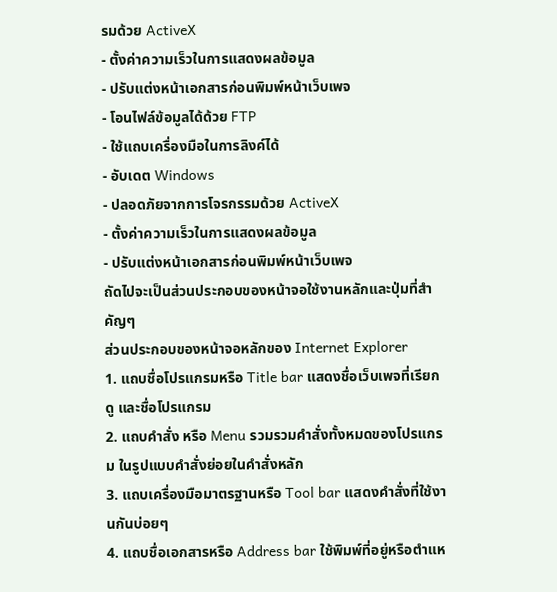รมด้วย ActiveX
- ตั้งค่าความเร็วในการแสดงผลข้อมูล
- ปรับแต่งหน้าเอกสารก่อนพิมพ์หน้าเว็บเพจ
- โอนไฟล์ข้อมูลได้ด้วย FTP
- ใช้แถบเครื่องมือในการลิงค์ได้
- อับเดต Windows
- ปลอดภัยจากการโจรกรรมด้วย ActiveX
- ตั้งค่าความเร็วในการแสดงผลข้อมูล
- ปรับแต่งหน้าเอกสารก่อนพิมพ์หน้าเว็บเพจ
ถัดไปจะเป็นส่วนประกอบของหน้าจอใช้งานหลักและปุ่มที่สำคัญๆ
ส่วนประกอบของหน้าจอหลักของ Internet Explorer
1. แถบชื่อโปรแกรมหรือ Title bar แสดงชื่อเว็บเพจที่เรียกดู และชื่อโปรแกรม
2. แถบคำสั่ง หรือ Menu รวมรวมคำสั่งทั้งหมดของโปรแกรม ในรูปแบบคำสั่งย่อยในคำสั่งหลัก
3. แถบเครื่องมือมาตรฐานหรือ Tool bar แสดงคำสั่งที่ใช้งานกันบ่อยๆ
4. แถบชื่อเอกสารหรือ Address bar ใช้พิมพ์ที่อยู่หรือตำแห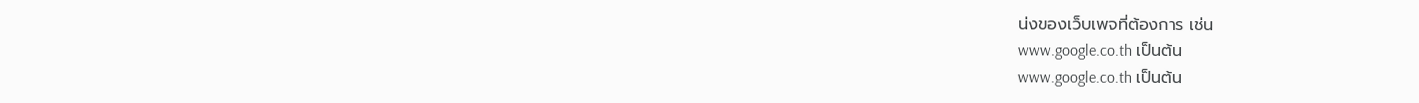น่งของเว็บเพจที่ต้องการ เช่น
www.google.co.th เป็นต้น
www.google.co.th เป็นต้น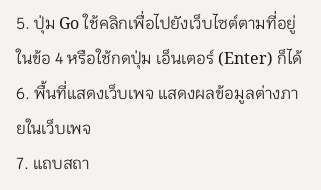5. ปุ่ม Go ใช้คลิกเพื่อไปยังเว็บไซต์ตามที่อยู่ในข้อ 4 หรือใช้กดปุ่ม เอ็นเตอร์ (Enter) ก็ได้
6. พื้นที่แสดงเว็บเพจ แสดงผลข้อมูลต่างภายในเว็บเพจ
7. แถบสถา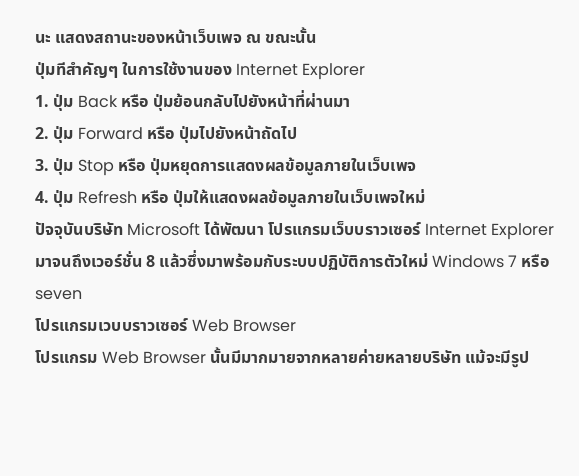นะ แสดงสถานะของหน้าเว็บเพจ ณ ขณะนั้น
ปุ่มทีสำคัญๆ ในการใช้งานของ Internet Explorer
1. ปุ่ม Back หรือ ปุ่มย้อนกลับไปยังหน้าที่ผ่านมา
2. ปุ่ม Forward หรือ ปุ่มไปยังหน้าถัดไป
3. ปุ่ม Stop หรือ ปุ่มหยุดการแสดงผลข้อมูลภายในเว็บเพจ
4. ปุ่ม Refresh หรือ ปุ่มให้แสดงผลข้อมูลภายในเว็บเพจใหม่
ปัจจุบันบริษัท Microsoft ได้พัฒนา โปรแกรมเว็บบราวเซอร์ Internet Explorer มาจนถึงเวอร์ชั่น 8 แล้วซึ่งมาพร้อมกับระบบปฏิบัติการตัวใหม่ Windows 7 หรือ seven
โปรแกรมเวบบราวเซอร์ Web Browser
โปรแกรม Web Browser นั้นมีมากมายจากหลายค่ายหลายบริษัท แม้จะมีรูป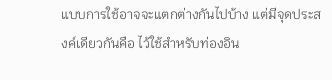แบบการใช้อาจจะแตกต่างกันไปบ้าง แต่มีจุดประสงค์เดียวกันคือ ไว้ใช้สำหรับท่องอิน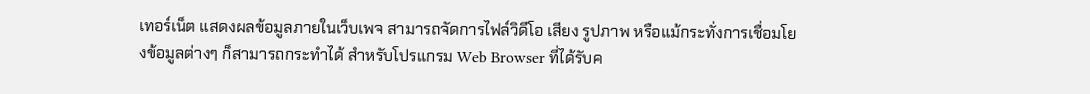เทอร์เน็ต แสดงผลข้อมูลภายในเว็บเพจ สามารถจัดการไฟล์วิดีโอ เสียง รูปภาพ หรือแม้กระทั่งการเชื่อมโยงข้อมูลต่างๆ ก็สามารถกระทำได้ สำหรับโปรแกรม Web Browser ที่ได้รับค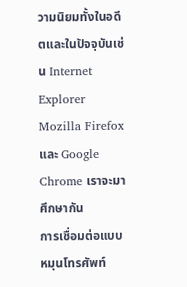วามนิยมทั้งในอดีตและในปัจจุบันเช่น Internet Explorer Mozilla Firefox และ Google Chrome เราจะมาศึกษากัน
การเชื่อมต่อแบบหมุนโทรศัพท์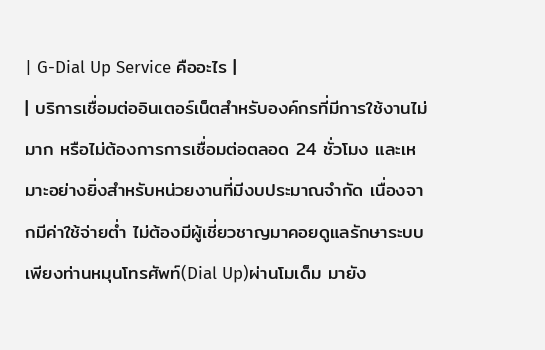| G-Dial Up Service คืออะไร |
| บริการเชื่อมต่ออินเตอร์เน็ตสำหรับองค์กรที่มีการใช้งานไม่มาก หรือไม่ต้องการการเชื่อมต่อตลอด 24 ชั่วโมง และเหมาะอย่างยิ่งสำหรับหน่วยงานที่มีงบประมาณจำกัด เนื่องจากมีค่าใช้จ่ายต่ำ ไม่ต้องมีผู้เชี่ยวชาญมาคอยดูแลรักษาระบบ เพียงท่านหมุนโทรศัพท์(Dial Up)ผ่านโมเด็ม มายัง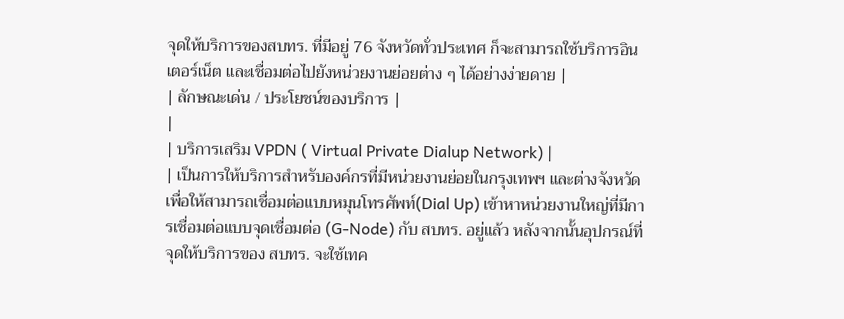จุดให้บริการของสบทร. ที่มีอยู่ 76 จังหวัดทั่วประเทศ ก็จะสามารถใช้บริการอินเตอร์เน็ต และเชื่อมต่อไปยังหน่วยงานย่อยต่าง ๆ ได้อย่างง่ายดาย |
| ลักษณะเด่น / ประโยชน์ของบริการ |
|
| บริการเสริม VPDN ( Virtual Private Dialup Network) |
| เป็นการให้บริการสำหรับองค์กรที่มีหน่วยงานย่อยในกรุงเทพฯ และต่างจังหวัดเพื่อให้สามารถเชื่อมต่อแบบหมุนโทรศัพท์(Dial Up) เข้าหาหน่วยงานใหญ่ที่มีการเชื่อมต่อแบบจุดเชื่อมต่อ (G-Node) กับ สบทร. อยู่แล้ว หลังจากนั้นอุปกรณ์ที่จุดให้บริการของ สบทร. จะใช้เทค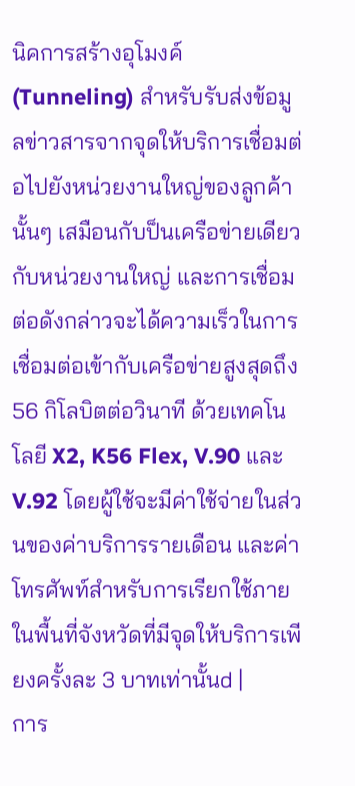นิคการสร้างอุโมงค์ (Tunneling) สำหรับรับส่งข้อมูลข่าวสารจากจุดให้บริการเชื่อมต่อไปยังหน่วยงานใหญ่ของลูกค้านั้นๆ เสมือนกับป็นเครือข่ายเดียวกับหน่วยงานใหญ่ และการเชื่อมต่อดังกล่าวจะได้ความเร็วในการเชื่อมต่อเข้ากับเครือข่ายสูงสุดถึง 56 กิโลบิตต่อวินาที ด้วยเทคโนโลยี X2, K56 Flex, V.90 และ V.92 โดยผู้ใช้จะมีค่าใช้จ่ายในส่วนของค่าบริการรายเดือน และค่าโทรศัพท์สำหรับการเรียกใช้ภายในพื้นที่จังหวัดที่มีจุดให้บริการเพียงครั้งละ 3 บาทเท่านั้นd |
การ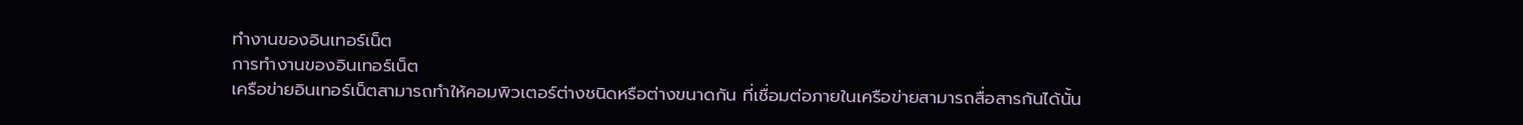ทำงานของอินเทอร์เน็ต
การทำงานของอินเทอร์เน็ต
เครือข่ายอินเทอร์เน็ตสามารถทำให้คอมพิวเตอร์ต่างชนิดหรือต่างขนาดกัน ที่เชื่อมต่อภายในเครือข่ายสามารถสื่อสารกันได้นั้น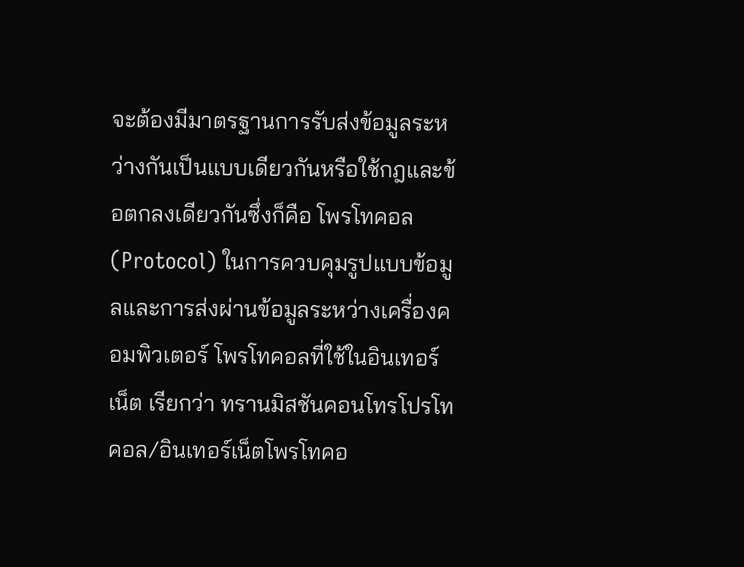จะต้องมีมาตรฐานการรับส่งข้อมูลระหว่างกันเป็นแบบเดียวกันหรือใช้กฎและข้อตกลงเดียวกันซึ่งก็คือ โพรโทคอล(Protocol) ในการควบคุมรูปแบบข้อมูลและการส่งผ่านข้อมูลระหว่างเครื่องคอมพิวเตอร์ โพรโทคอลที่ใช้ในอินเทอร์เน็ต เรียกว่า ทรานมิสชันคอนโทรโปรโทคอล/อินเทอร์เน็ตโพรโทคอ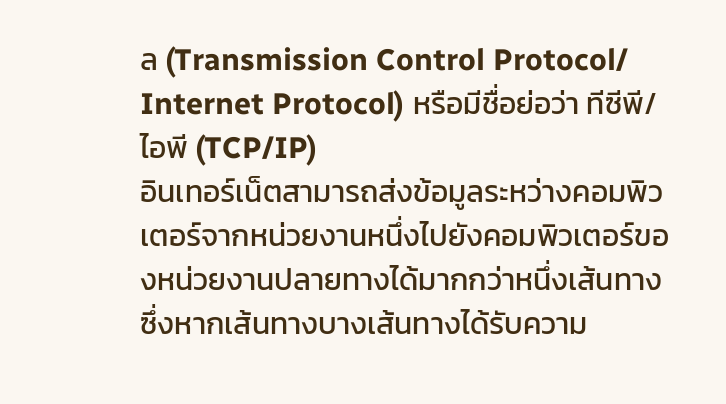ล (Transmission Control Protocol/ Internet Protocol) หรือมีชื่อย่อว่า ทีซีพี/ไอพี (TCP/IP)
อินเทอร์เน็ตสามารถส่งข้อมูลระหว่างคอมพิวเตอร์จากหน่วยงานหนึ่งไปยังคอมพิวเตอร์ของหน่วยงานปลายทางได้มากกว่าหนึ่งเส้นทาง ซึ่งหากเส้นทางบางเส้นทางได้รับความ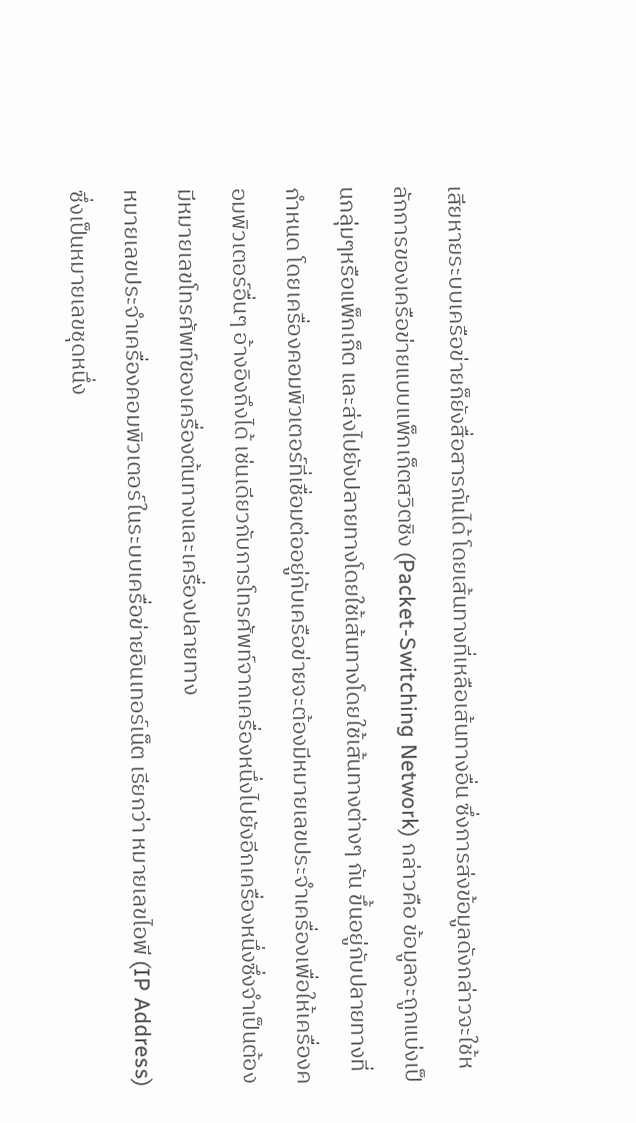เสียหายระบบเครือข่ายก็ยังสื่อสารกันได้ โดยเส้นทางที่เหลือเส้นทางอื่น ซึ่งการส่งข้อมูลดังกล่าวจะใช้หลักการของเครือข่ายแบบแพ็กเก็ตสวิตชิง (Packet-Switching Network) กล่าวคือ ข้อมูลจะถูกแบ่งเป็นกลุ่มๆหรือแพ็กเก็ต และส่งไปยังปลายทางโดยใช้เส้นทางโดยใช้เส้นทางต่างๆ กัน ขึ้นอยู่กับปลายทางที่กำหนด โดยเครื่องคอมพิวเตอร์ที่เชื่อมต่ออยู่กับเครือข่ายจะต้องมีหมายเลขประจำเครื่องเพื่อให้เครื่องคอมพิวเตอร์อื่นๆ อ้างอิงถึงได้ เช่นเดียวกับการโทรศัพท์จากเครื่องหนึ่งไปยังอีกเครื่องหนึ่งซึ่งจำเป็นต้องมีหมายเลขโทรศัพท์ของเครื่องต้นทางและเครื่องปลายทาง
หมายเลขประจำเครื่องคอมพิวเตอร์ในระบบเครื่อข่ายอินเทอร์เน็ต เรียกว่า หมายเลขไอพี (IP Address) ซึ่งเป็นหมายเลขชุดหนึ่ง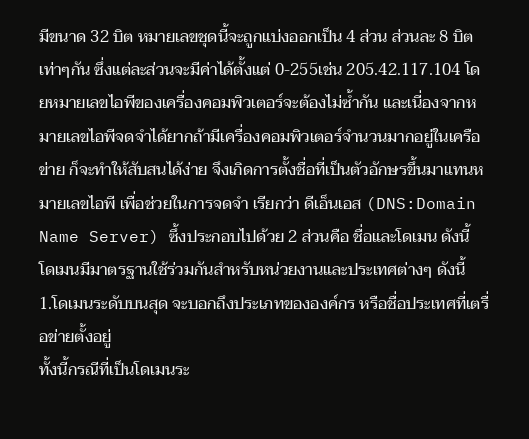มีขนาด 32 บิต หมายเลขชุดนี้จะถูกแบ่งออกเป็น 4 ส่วน ส่วนละ 8 บิตเท่าๆกัน ซึ่งแต่ละส่วนจะมีค่าได้ตั้งแต่ 0-255เช่น 205.42.117.104 โดยหมายเลขไอพีของเครื่องคอมพิวเตอร์จะต้องไม่ซ้ำกัน และเนี่องจากหมายเลขไอพีจดจำได้ยากถ้ามีเครื่องคอมพิวเตอร์จำนวนมากอยู่ในเครือข่าย ก็จะทำให้สับสนได้ง่าย จึงเกิดการตั้งชื่อที่เป็นตัวอักษรขึ้นมาแทนหมายเลขไอพี เพื่อช่วยในการจดจำ เรียกว่า ดีเอ็นเอส (DNS:Domain Name Server) ซึ้งประกอบไปด้วย 2 ส่วนคือ ชื่อและโดเมน ดังนี้
โดเมนมีมาตรฐานใช้ร่วมกันสำหรับหน่วยงานและประเทศต่างๆ ดังนี้
1.โดเมนระดับบนสุด จะบอกถึงประเภทขององค์กร หรือชื่อประเทศที่เตรื่อข่ายตั้งอยู่
ทั้งนี้กรณีที่เป็นโดเมนระ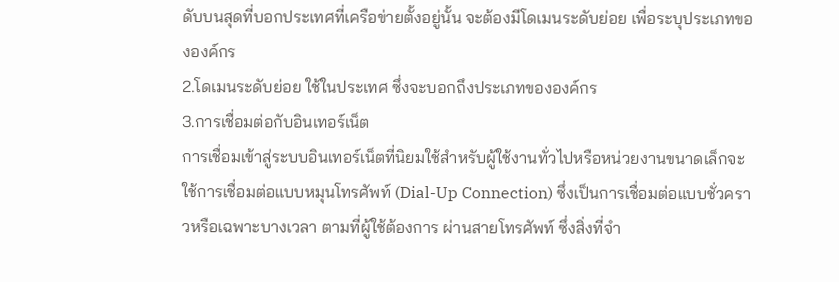ดับบนสุดที่บอกประเทศที่เครือข่ายตั้งอยู่นั้น จะต้องมีโดเมนระดับย่อย เพื่อระบุประเภทขององค์กร
2.โดเมนระดับย่อย ใช้ในประเทศ ซึ่งจะบอกถึงประเภทขององค์กร
3.การเชื่อมต่อกับอินเทอร์เน็ต
การเชื่อมเข้าสู่ระบบอินเทอร์เน็ตที่นิยมใช้สำหรับผู้ใช้งานทั่วไปหรือหน่วยงานขนาดเล็กจะใช้การเชื่อมต่อแบบหมุนโทรศัพท์ (Dial-Up Connection) ซึ่งเป็นการเชื่อมต่อแบบชั่วคราวหรือเฉพาะบางเวลา ตามที่ผู้ใช้ต้องการ ผ่านสายโทรศัพท์ ซึ่งสิ่งที่จำ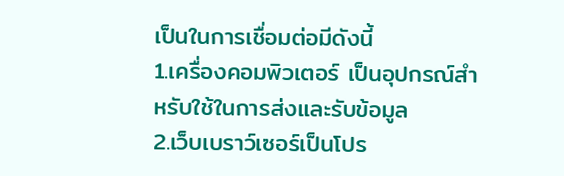เป็นในการเชื่อมต่อมีดังนี้
1.เครื่องคอมพิวเตอร์ เป็นอุปกรณ์สำหรับใช้ในการส่งและรับข้อมูล
2.เว็บเบราว์เซอร์เป็นโปร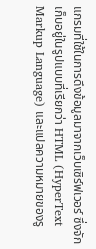แกรมที่ใช้ในการดึงข้อมูลมาจากเว็บเซิร์ฟเวอร์ ซึ่งจักเก็บอยู่ในรูปแบบที่เรียกว่า HTML (HyperText Markup Language) และแปลความหมายของรู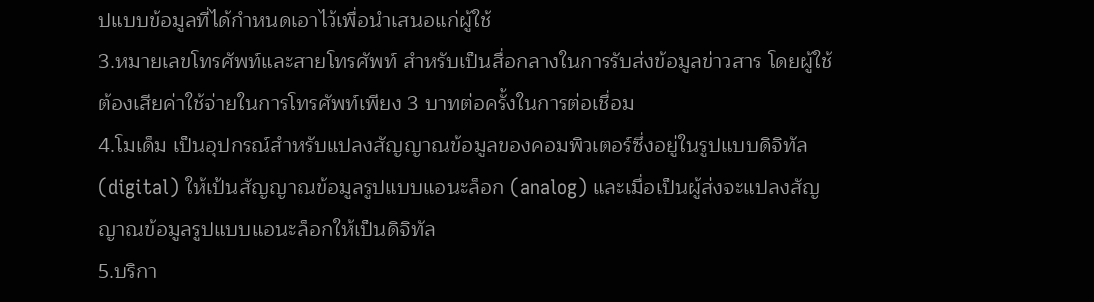ปแบบข้อมูลที่ได้กำหนดเอาไว้เพื่อนำเสนอแก่ผู้ใช้
3.หมายเลขโทรศัพท์และสายโทรศัพท์ สำหรับเป็นสื่อกลางในการรับส่งข้อมูลข่าวสาร โดยผู้ใช้ต้องเสียค่าใช้จ่ายในการโทรศัพท์เพียง 3 บาทต่อครั้งในการต่อเชื่อม
4.โมเด็ม เป็นอุปกรณ์สำหรับแปลงสัญญาณข้อมูลของคอมพิวเตอร์ซึ่งอยู่ในรูปแบบดิจิทัล (digital) ให้เป้นสัญญาณข้อมูลรูปแบบแอนะล็อก (analog) และเมื่อเป็นผู้ส่งจะแปลงสัญญาณข้อมูลรูปแบบแอนะล็อกให้เป็นดิจิทัล
5.บริกา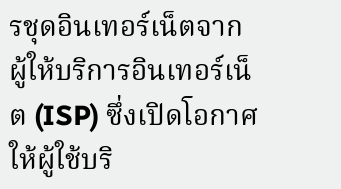รชุดอินเทอร์เน็ตจากผู้ให้บริการอินเทอร์เน็ต (ISP) ซึ่งเปิดโอกาศให้ผู้ใช้บริ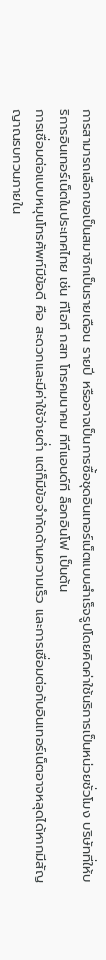การสามารถเลือกขอเป็นสมาชิกเป็นรายเดือน รายปี หรืออาจเป็นการซื้อชุดอินเทอร์เน็ตแบบสำเร็จรูปโดยคิดค่าใช้นริการเป็นหน่วยชั่วโมง บริษัทที่ให้บริการอินเทอร์เน็ตในประเทศไทย เช่น ทีโอที กสท โทรคมนาคม ทีทีแอนด์ที ล็อกอินโฟ เป็นต้น
การเชื่อมต่อแบบหมุนโทรศัพท์มีข้อดี คือ สะดวกและมีค่าใช้จ่ายต่ำ แต่ก็มีข้อจำกัดด้านความเร็ว และการเชื่อมต่อกับอินเทอร์เน็ตอาจหลุดได้หากมีสัญญาณรบกวนภายใน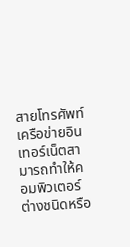สายโทรศัพท์
เครือข่ายอินเทอร์เน็ตสามารถทำให้คอมพิวเตอร์ต่างชนิดหรือ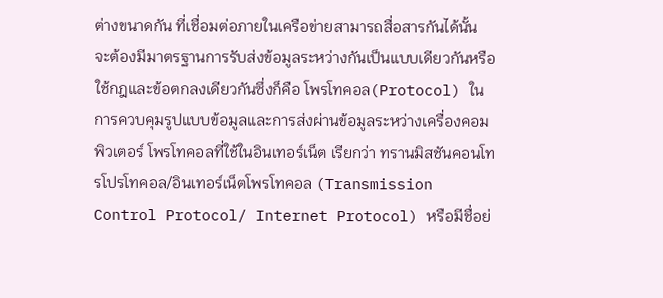ต่างขนาดกัน ที่เชื่อมต่อภายในเครือข่ายสามารถสื่อสารกันได้นั้น จะต้องมีมาตรฐานการรับส่งข้อมูลระหว่างกันเป็นแบบเดียวกันหรือใช้กฎและข้อตกลงเดียวกันซึ่งก็คือ โพรโทคอล(Protocol) ในการควบคุมรูปแบบข้อมูลและการส่งผ่านข้อมูลระหว่างเครื่องคอมพิวเตอร์ โพรโทคอลที่ใช้ในอินเทอร์เน็ต เรียกว่า ทรานมิสชันคอนโทรโปรโทคอล/อินเทอร์เน็ตโพรโทคอล (Transmission Control Protocol/ Internet Protocol) หรือมีชื่อย่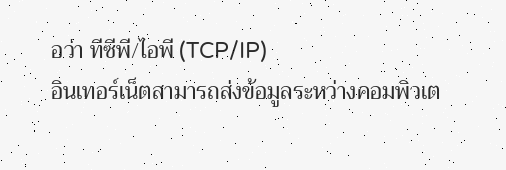อว่า ทีซีพี/ไอพี (TCP/IP)
อินเทอร์เน็ตสามารถส่งข้อมูลระหว่างคอมพิวเต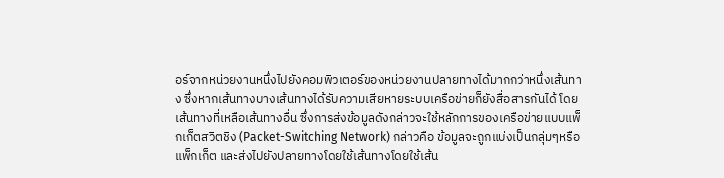อร์จากหน่วยงานหนึ่งไปยังคอมพิวเตอร์ของหน่วยงานปลายทางได้มากกว่าหนึ่งเส้นทาง ซึ่งหากเส้นทางบางเส้นทางได้รับความเสียหายระบบเครือข่ายก็ยังสื่อสารกันได้ โดยเส้นทางที่เหลือเส้นทางอื่น ซึ่งการส่งข้อมูลดังกล่าวจะใช้หลักการของเครือข่ายแบบแพ็กเก็ตสวิตชิง (Packet-Switching Network) กล่าวคือ ข้อมูลจะถูกแบ่งเป็นกลุ่มๆหรือแพ็กเก็ต และส่งไปยังปลายทางโดยใช้เส้นทางโดยใช้เส้น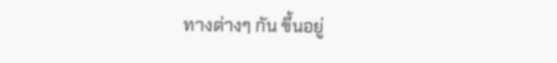ทางต่างๆ กัน ขึ้นอยู่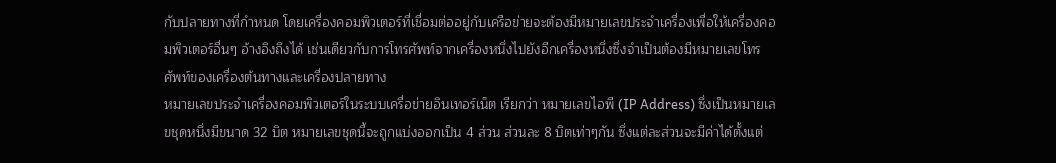กับปลายทางที่กำหนด โดยเครื่องคอมพิวเตอร์ที่เชื่อมต่ออยู่กับเครือข่ายจะต้องมีหมายเลขประจำเครื่องเพื่อให้เครื่องคอมพิวเตอร์อื่นๆ อ้างอิงถึงได้ เช่นเดียวกับการโทรศัพท์จากเครื่องหนึ่งไปยังอีกเครื่องหนึ่งซึ่งจำเป็นต้องมีหมายเลขโทรศัพท์ของเครื่องต้นทางและเครื่องปลายทาง
หมายเลขประจำเครื่องคอมพิวเตอร์ในระบบเครื่อข่ายอินเทอร์เน็ต เรียกว่า หมายเลขไอพี (IP Address) ซึ่งเป็นหมายเลขชุดหนึ่งมีขนาด 32 บิต หมายเลขชุดนี้จะถูกแบ่งออกเป็น 4 ส่วน ส่วนละ 8 บิตเท่าๆกัน ซึ่งแต่ละส่วนจะมีค่าได้ตั้งแต่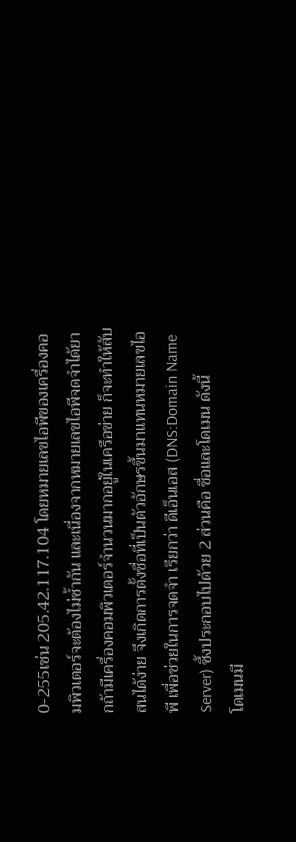0-255เช่น 205.42.117.104 โดยหมายเลขไอพีของเครื่องคอมพิวเตอร์จะต้องไม่ซ้ำกัน และเนี่องจากหมายเลขไอพีจดจำได้ยากถ้ามีเครื่องคอมพิวเตอร์จำนวนมากอยู่ในเครือข่าย ก็จะทำให้สับสนได้ง่าย จึงเกิดการตั้งชื่อที่เป็นตัวอักษรขึ้นมาแทนหมายเลขไอพี เพื่อช่วยในการจดจำ เรียกว่า ดีเอ็นเอส (DNS:Domain Name Server) ซึ้งประกอบไปด้วย 2 ส่วนคือ ชื่อและโดเมน ดังนี้
โดเมนมี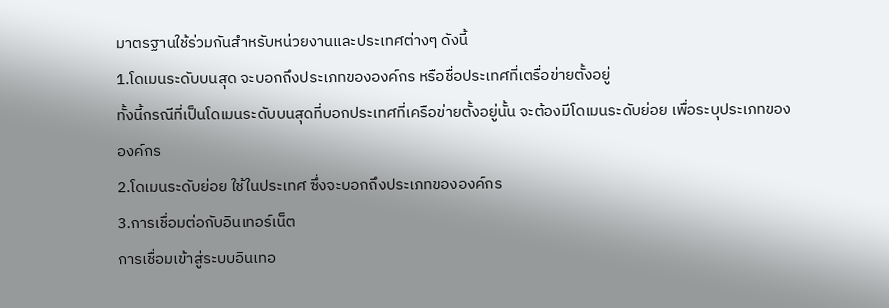มาตรฐานใช้ร่วมกันสำหรับหน่วยงานและประเทศต่างๆ ดังนี้
1.โดเมนระดับบนสุด จะบอกถึงประเภทขององค์กร หรือชื่อประเทศที่เตรื่อข่ายตั้งอยู่
ทั้งนี้กรณีที่เป็นโดเมนระดับบนสุดที่บอกประเทศที่เครือข่ายตั้งอยู่นั้น จะต้องมีโดเมนระดับย่อย เพื่อระบุประเภทขององค์กร
2.โดเมนระดับย่อย ใช้ในประเทศ ซึ่งจะบอกถึงประเภทขององค์กร
3.การเชื่อมต่อกับอินเทอร์เน็ต
การเชื่อมเข้าสู่ระบบอินเทอ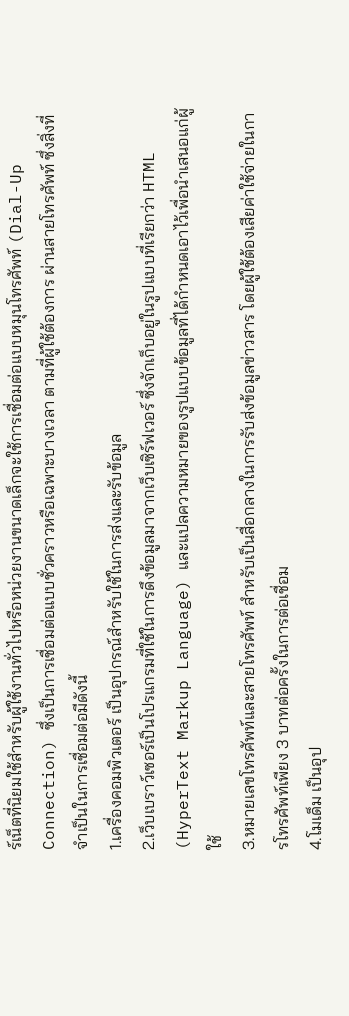ร์เน็ตที่นิยมใช้สำหรับผู้ใช้งานทั่วไปหรือหน่วยงานขนาดเล็กจะใช้การเชื่อมต่อแบบหมุนโทรศัพท์ (Dial-Up Connection) ซึ่งเป็นการเชื่อมต่อแบบชั่วคราวหรือเฉพาะบางเวลา ตามที่ผู้ใช้ต้องการ ผ่านสายโทรศัพท์ ซึ่งสิ่งที่จำเป็นในการเชื่อมต่อมีดังนี้
1.เครื่องคอมพิวเตอร์ เป็นอุปกรณ์สำหรับใช้ในการส่งและรับข้อมูล
2.เว็บเบราว์เซอร์เป็นโปรแกรมที่ใช้ในการดึงข้อมูลมาจากเว็บเซิร์ฟเวอร์ ซึ่งจักเก็บอยู่ในรูปแบบที่เรียกว่า HTML (HyperText Markup Language) และแปลความหมายของรูปแบบข้อมูลที่ได้กำหนดเอาไว้เพื่อนำเสนอแก่ผู้ใช้
3.หมายเลขโทรศัพท์และสายโทรศัพท์ สำหรับเป็นสื่อกลางในการรับส่งข้อมูลข่าวสาร โดยผู้ใช้ต้องเสียค่าใช้จ่ายในการโทรศัพท์เพียง 3 บาทต่อครั้งในการต่อเชื่อม
4.โมเด็ม เป็นอุป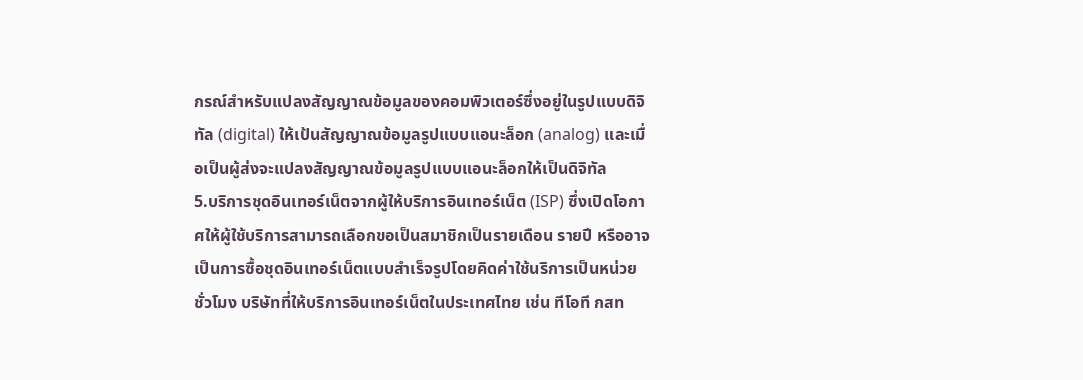กรณ์สำหรับแปลงสัญญาณข้อมูลของคอมพิวเตอร์ซึ่งอยู่ในรูปแบบดิจิทัล (digital) ให้เป้นสัญญาณข้อมูลรูปแบบแอนะล็อก (analog) และเมื่อเป็นผู้ส่งจะแปลงสัญญาณข้อมูลรูปแบบแอนะล็อกให้เป็นดิจิทัล
5.บริการชุดอินเทอร์เน็ตจากผู้ให้บริการอินเทอร์เน็ต (ISP) ซึ่งเปิดโอกาศให้ผู้ใช้บริการสามารถเลือกขอเป็นสมาชิกเป็นรายเดือน รายปี หรืออาจเป็นการซื้อชุดอินเทอร์เน็ตแบบสำเร็จรูปโดยคิดค่าใช้นริการเป็นหน่วยชั่วโมง บริษัทที่ให้บริการอินเทอร์เน็ตในประเทศไทย เช่น ทีโอที กสท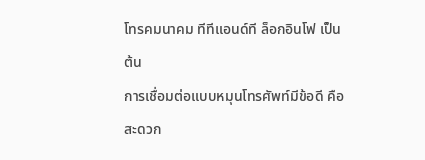โทรคมนาคม ทีทีแอนด์ที ล็อกอินโฟ เป็นต้น
การเชื่อมต่อแบบหมุนโทรศัพท์มีข้อดี คือ สะดวก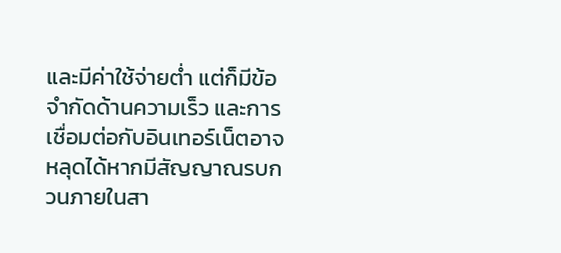และมีค่าใช้จ่ายต่ำ แต่ก็มีข้อจำกัดด้านความเร็ว และการเชื่อมต่อกับอินเทอร์เน็ตอาจหลุดได้หากมีสัญญาณรบกวนภายในสา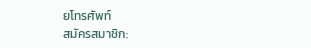ยโทรศัพท์
สมัครสมาชิก: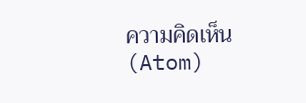ความคิดเห็น (Atom)